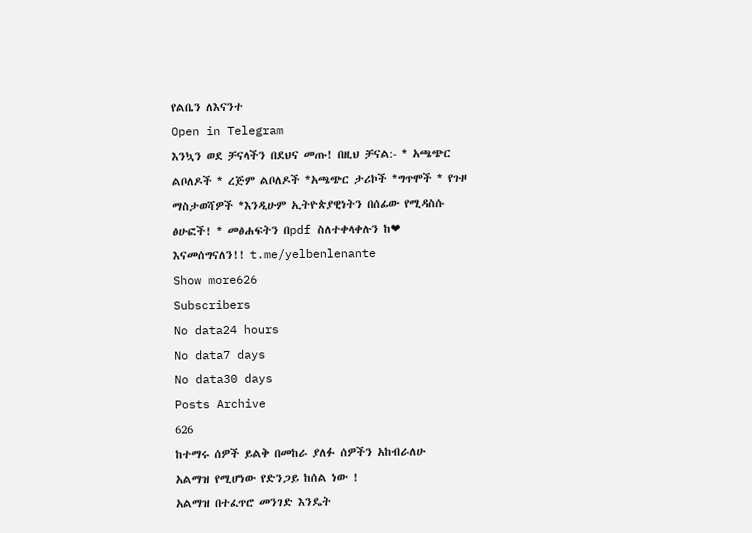የልቤን ለእናንተ
Open in Telegram
እንኳን ወደ ቻናላችን በደህና መጡ! በዚህ ቻናል:- * አጫጭር ልቦለዶች * ረጅም ልቦለዶች *አጫጭር ታሪኮች *ግጥሞች * የጉዞ ማስታወሻዎች *እንዲሁም ኢትዮጵያዊነትን በሰፊው የሚዳስሱ ፅሁፎች! * መፅሐፍትን በpdf ስለተቀላቀሉን ከ❤ እናመሰግናለን!! t.me/yelbenlenante
Show more626
Subscribers
No data24 hours
No data7 days
No data30 days
Posts Archive
626
ከተማሩ ሰዎች ይልቅ በመከራ ያለፉ ሰዎችን አከብራለሁ
አልማዝ የሚሆነው የድንጋይ ከሰል ነው !
አልማዝ በተፈጥሮ መንገድ እንዴት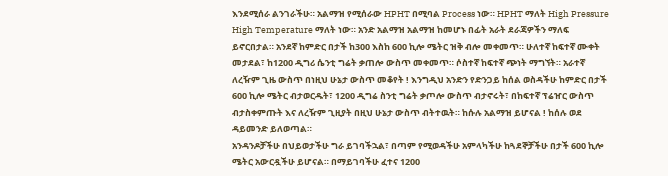እንደሚሰራ ልንገራችሁ። አልማዝ የሚሰራው HPHT በሚባል Process ነው። HPHT ማለት High Pressure High Temperature ማለት ነው። አንድ አልማዝ አልማዝ ከመሆኑ በፊት አራት ደራጃዎችን ማለፍ ይኖርበታል። አንደኛ ከምድር በታች ከ300 እስከ 600 ኪሎ ሜትር ዝቅ ብሎ መቀመጥ። ሁለተኛ ከፍተኛ ሙቀት መታደል፣ ከ1200 ዲግሪ ሴንቲ ግሬት ቃጠሎ ውስጥ መቀመጥ። ሶስተኛ ከፍተኛ ጭነት ማግኘት። አራተኛ ለረዥም ጊዜ ውስጥ በነዚህ ሁኔታ ውስጥ መቆየት ! እንግዲህ አንድን የድንጋይ ከሰል ወስዳችሁ ከምድር በታች 600 ኪሎ ሜትር ብታወርዱት፣ 1200 ዲግሬ ስንቲ ግሬት ቃጦሎ ውስጥ ብታኖሩት፣ በከፍተኛ ፕሬዠር ውስጥ ብታስቀምጡት እና ለረዥም ጊዚያት በዚህ ሁኔታ ውስጥ ብትተዉት። ከሱሉ አልማዝ ይሆናል ! ከሰሉ ወደ ዳይመንድ ይለወጣል።
አንዳንዶቻችሁ በህይወታችሁ ግራ ይገባችኋል፣ በጣም የሚወዳችሁ አምላካችሁ ከጓደኞቻችሁ በታች 600 ኪሎ ሜትር አውርዷችሁ ይሆናል። በማይገባችሁ ፈተና 1200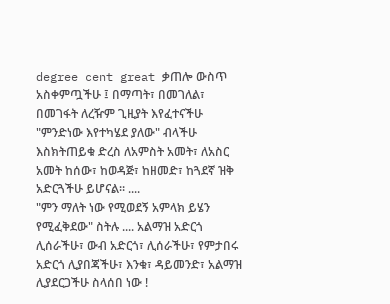degree cent great ቃጠሎ ውስጥ አስቀምጧችሁ ፤ በማጣት፣ በመገለል፣ በመገፋት ለረዥም ጊዚያት እየፈተናችሁ "ምንድነው እየተካሄደ ያለው" ብላችሁ እስክትጠይቁ ድረስ ለአምስት አመት፣ ለአስር አመት ከሰው፣ ከወዳጅ፣ ከዘመድ፣ ከጓደኛ ዝቅ አድርጓችሁ ይሆናል። ....
"ምን ማለት ነው የሚወደኝ አምላክ ይሄን የሚፈቅደው" ስትሉ .... አልማዝ አድርጎ ሊሰራችሁ፣ ውብ አድርጎ፣ ሊሰራችሁ፣ የምታበሩ አድርጎ ሊያበጃችሁ፣ እንቁ፣ ዳይመንድ፣ አልማዝ ሊያደርጋችሁ ስላሰበ ነው !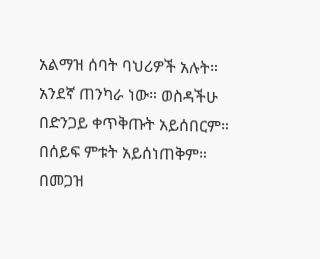አልማዝ ሰባት ባህሪዎች አሉት። አንደኛ ጠንካራ ነው። ወስዳችሁ በድንጋይ ቀጥቅጡት አይሰበርም። በሰይፍ ምቱት አይሰነጠቅም። በመጋዝ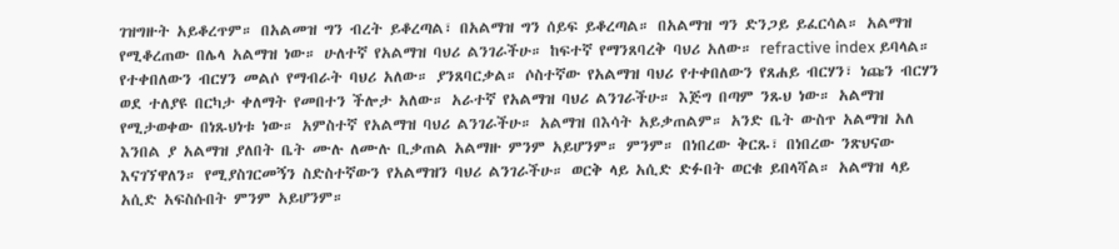ገዝግዙት አይቆረጥም። በአልመዝ ግን ብረት ይቆረጣል፣ በአልማዝ ግን ሰይፍ ይቆረጣል። በአልማዝ ግን ድንጋይ ይፈርሳል። አልማዝ የሚቆረጠው በሌላ አልማዝ ነው። ሁለተኛ የአልማዝ ባህሪ ልንገራችሁ። ከፍተኛ የማንጸባረቅ ባህሪ አለው። refractive index ይባላል። የተቀበለውን ብርሃን መልሶ የማብራት ባህሪ አለው። ያንጸባርቃል። ሶስተኛው የአልማዝ ባህሪ የተቀበለውን የጸሐይ ብርሃን፣ ነጩን ብርሃን ወደ ተለያዩ በርካታ ቀለማት የመበተን ችሎታ አለው። አራተኛ የአልማዝ ባህሪ ልንገራችሁ። እጅግ በጣም ንጹህ ነው። አልማዝ የሚታወቀው በነጹህነቱ ነው። አምስተኛ የአልማዝ ባህሪ ልንገራችሁ። አልማዝ በእሳት አይቃጠልም። አንድ ቤት ውስጥ አልማዝ አለ እንበል ያ አልማዝ ያለበት ቤት ሙሉ ለሙሉ ቢቃጠል አልማዙ ምንም አይሆንም። ምንም። በነበረው ቅርጹ፣ በነበረው ንጽህናው እናገኘዋለን። የሚያስገርመኝን ስድስተኛውን የአልማዝን ባህሪ ልንገራችሁ። ወርቅ ላይ አሲድ ድፉበት ወርቁ ይበላሻል። አልማዝ ላይ አሲድ አፍስሱበት ምንም አይሆንም።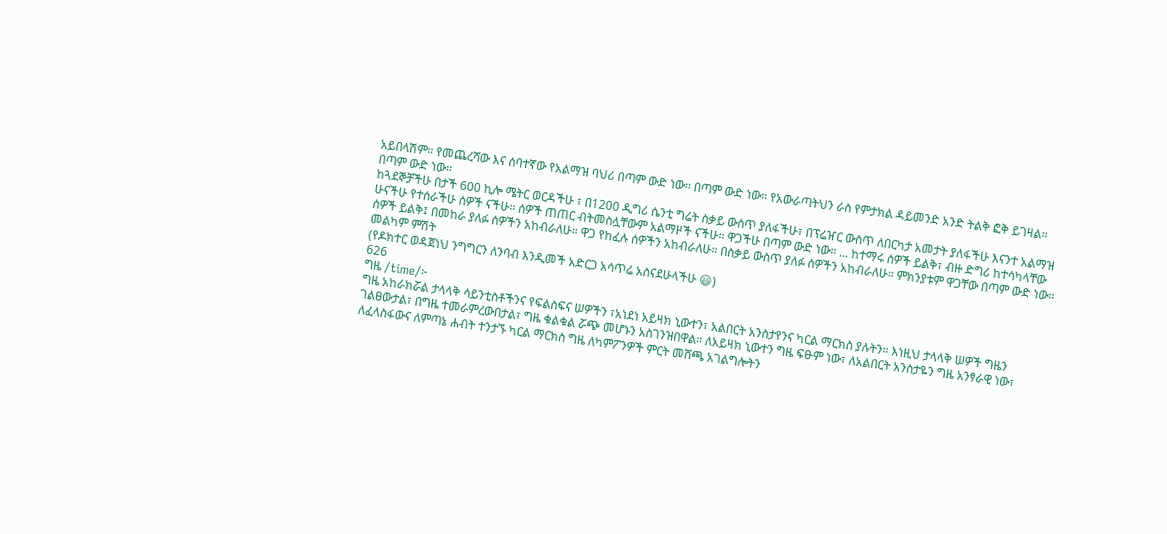አይበላሽም። የመጨረሻው እና ሰባተኛው የአልማዝ ባህሪ በጣም ውድ ነው። በጣም ውድ ነው። የአውራጣትህን ራስ የምታክል ዳይመንድ አንድ ትልቅ ፎቅ ይገዛል። በጣም ውድ ነው።
ከጓደኞቻችሁ በታች 600 ኪሎ ሜትር ወርዳችሁ ፣ በ1200 ዲግሪ ሴንቲ ግሬት ስቃይ ውስጥ ያለፋችሁ፣ በፕሬዠር ውስጥ ለበርካታ አመታት ያለፋችሁ እናንተ አልማዝ ሁናችሁ የተሰራችሁ ሰዎች ናችሁ። ሰዎች ጠጠር ብትመስሏቸውም አልማዞች ናችሁ። ዋጋችሁ በጣም ውድ ነው። ... ከተማሩ ሰዎች ይልቅ፣ ብዙ ድግሪ ከተሳካላቸው ሰዎች ይልቅ፤ በመከራ ያለፉ ሰዎችን አከብራለሁ። ዋጋ የከፈሉ ሰዎችን አከብራለሁ። በስቃይ ውስጥ ያለፉ ሰዎችን አከብራለሁ። ምክንያቱም ዋጋቸው በጣም ውድ ነው።
መልካም ምሽት
(የዶክተር ወዳጀነህ ንግግርን ለንባብ እንዲመች አድርጋ አሳጥሬ አሰናደሁላችሁ 😃)
626
ግዜ /time/፦
ግዜ አከራክሯል ታላላቅ ሳይንቲስቶችንና የፍልስፍና ሠዎችን ፣አነደነ አይዛክ ኒውተን፣ አልበርት አንስታየንና ካርል ማርክስ ያሉትን። እነዚህ ታላላቅ ሠዎች ግዜን ገልፀውታል፣ በግዜ ተመራምረውበታል፣ ግዜ ቁልቁል ሯጭ መሆኑን አስገንዝበዋል። ለአይዛክ ኒውተን ግዜ ፍፁም ነው፣ ለአልበርት አንስታዬን ግዜ አንፃራዊ ነው፣ ለፈላስፋውና ለምጣኔ ሐብት ተንታኙ ካርል ማርክስ ግዜ ለካምፖንዎች ምርት መሸጫ አገልግሎትን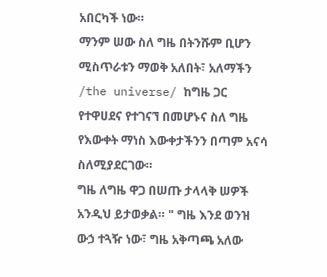አበርካች ነው።
ማንም ሠው ስለ ግዜ በትንሹም ቢሆን ሚስጥራቱን ማወቅ አለበት፣ አለማችን /the universe/ ከግዜ ጋር የተዋሀደና የተገናኘ በመሆኑና ስለ ግዜ የእውቀት ማነስ እውቀታችንን በጣም አናሳ ስለሚያደርገው።
ግዜ ለግዜ ዋጋ በሠጡ ታላላቅ ሠዎች አንዲህ ይታወቃል። " ግዜ እንደ ወንዝ ውኃ ተጓዥ ነው፣ ግዜ አቅጣጫ አለው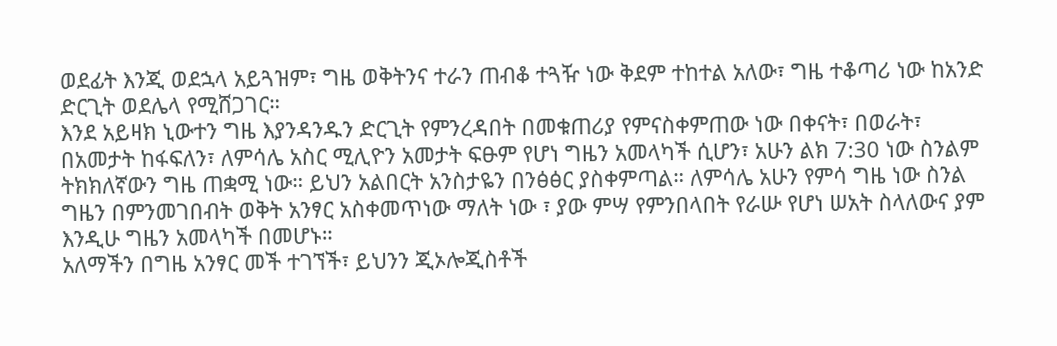ወደፊት እንጂ ወደኋላ አይጓዝም፣ ግዜ ወቅትንና ተራን ጠብቆ ተጓዥ ነው ቅደም ተከተል አለው፣ ግዜ ተቆጣሪ ነው ከአንድ ድርጊት ወደሌላ የሚሸጋገር።
እንደ አይዛክ ኒውተን ግዜ እያንዳንዱን ድርጊት የምንረዳበት በመቁጠሪያ የምናስቀምጠው ነው በቀናት፣ በወራት፣ በአመታት ከፋፍለን፣ ለምሳሌ አስር ሚሊዮን አመታት ፍፁም የሆነ ግዜን አመላካች ሲሆን፣ አሁን ልክ 7:30 ነው ስንልም ትክክለኛውን ግዜ ጠቋሚ ነው። ይህን አልበርት አንስታዬን በንፅፅር ያስቀምጣል። ለምሳሌ አሁን የምሳ ግዜ ነው ስንል ግዜን በምንመገበብት ወቅት አንፃር አስቀመጥነው ማለት ነው ፣ ያው ምሣ የምንበላበት የራሡ የሆነ ሠአት ስላለውና ያም እንዲሁ ግዜን አመላካች በመሆኑ።
አለማችን በግዜ አንፃር መች ተገኘች፣ ይህንን ጂኦሎጂስቶች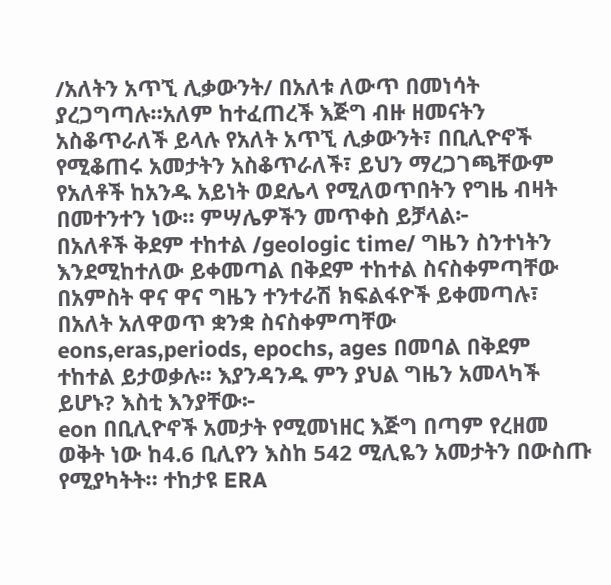/አለትን አጥኚ ሊቃውንት/ በአለቱ ለውጥ በመነሳት ያረጋግጣሉ።አለም ከተፈጠረች እጅግ ብዙ ዘመናትን አስቆጥራለች ይላሉ የአለት አጥኚ ሊቃውንት፣ በቢሊዮኖች የሚቆጠሩ አመታትን አስቆጥራለች፣ ይህን ማረጋገጫቸውም የአለቶች ከአንዱ አይነት ወደሌላ የሚለወጥበትን የግዜ ብዛት በመተንተን ነው። ምሣሌዎችን መጥቀስ ይቻላል፦
በአለቶች ቅደም ተከተል /geologic time/ ግዜን ስንተነትን እንደሚከተለው ይቀመጣል በቅደም ተከተል ስናስቀምጣቸው በአምስት ዋና ዋና ግዜን ተንተራሽ ክፍልፋዮች ይቀመጣሉ፣ በአለት አለዋወጥ ቋንቋ ስናስቀምጣቸው eons,eras,periods, epochs, ages በመባል በቅደም ተከተል ይታወቃሉ። እያንዳንዱ ምን ያህል ግዜን አመላካች ይሆኑ? እስቲ እንያቸው፦
eon በቢሊዮኖች አመታት የሚመነዘር እጅግ በጣም የረዘመ ወቅት ነው ከ4.6 ቢሊየን እስከ 542 ሚሊዬን አመታትን በውስጡ የሚያካትት። ተከታዩ ERA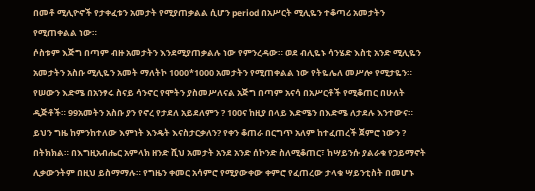በመቶ ሚሊዮኖች የታቀፈቱን አመታት የሚያጠቃልል ሲሆን period በአሥርት ሚሊዬን ተቆጣሪ አመታትን የሚጠቀልል ነው።
ሶስቱም እጅግ በጣም ብዙ አመታትን እንደሚያጠቃልሉ ነው የምንረዳው። ወደ ብሊዬኑ ሳንሄድ እስቲ አንድ ሚሊዬን አመታትን አስቡ ሚሊዬን አመት ማለትኮ 1000*1000 አመታትን የሚጠቀልል ነው የትዬሌለ መሥሎ የሚታዬን። የሠውን እድሜ በአንፃሩ ስናይ ሳንኖር የሞትን ያስመሥለናል አጅግ በጣም አናሳ በአሥርቶች የሚቆጠር በሁለት ዲጅቶች። 99አመትን አስቡ ያን የኖረ የታደለ አይደለምን ? 100ና ከዚያ በላይ እድሜን በእድሜ ለታደሉ እንተውና።
ይህን ግዜ ከምንከተለው እምነት እንዴት እናስታርቃለን? የቀን ቆጠራ በርግጥ አለም ከተፈጠረች ጀምሮ ነውን ? በትክክል። በእግዚአብሔር አምላክ ዘንድ ሺህ አመታት አንደ አንድ ሰኮንድ ስለሚቆጠር፣ ከሣይንሱ ያልራቁ የኃይማኖት ሊቃውንትም በዚህ ይስማማሉ። የግዜን ቀመር አሳምሮ የሚያውቀው ቀምሮ የፈጠረው ታላቁ ሣይንቲስት በመሆኑ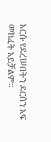እርሱ የደረሠበትን ደርሰን አፍ መክፈት አይቻልም።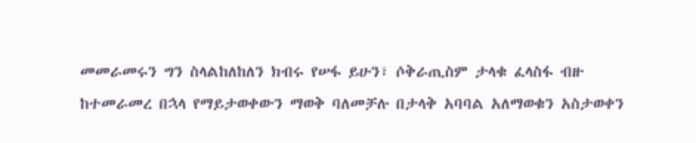መመራመሩን ግን ስላልከለከለን ክብሩ የሠፋ ይሁን፣ ሶቅራጢስም ታላቁ ፈላስፋ ብዙ ከተመራመረ በኋላ የማይታወቀውን ማወቅ ባለመቻሉ በታላቅ አባባል አለማወቁን አስታወቀን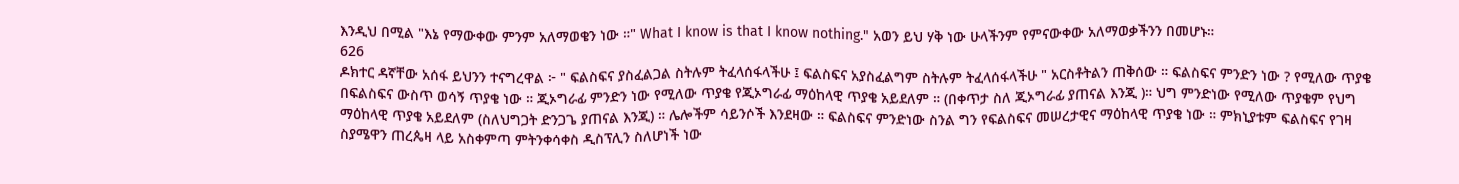እንዲህ በሚል "እኔ የማውቀው ምንም አለማወቄን ነው ።" What I know is that I know nothing." አወን ይህ ሃቅ ነው ሁላችንም የምናውቀው አለማወቃችንን በመሆኑ።
626
ዶክተር ዳኛቸው አሰፋ ይህንን ተናግረዋል ፦ " ፍልስፍና ያስፈልጋል ስትሉም ትፈላሰፋላችሁ ፤ ፍልስፍና አያስፈልግም ስትሉም ትፈላሰፋላችሁ " አርስቶትልን ጠቅሰው ። ፍልስፍና ምንድን ነው ? የሚለው ጥያቄ በፍልስፍና ውስጥ ወሳኝ ጥያቄ ነው ። ጂኦግራፊ ምንድን ነው የሚለው ጥያቄ የጂኦግራፊ ማዕከላዊ ጥያቄ አይደለም ። (በቀጥታ ስለ ጂኦግራፊ ያጠናል እንጂ )። ህግ ምንድነው የሚለው ጥያቄም የህግ ማዕከላዊ ጥያቄ አይደለም (ስለህግጋት ድንጋጌ ያጠናል እንጂ) ። ሌሎችም ሳይንሶች እንደዛው ። ፍልስፍና ምንድነው ስንል ግን የፍልስፍና መሠረታዊና ማዕከላዊ ጥያቄ ነው ። ምክኒያቱም ፍልስፍና የገዛ ስያሜዋን ጠረጴዛ ላይ አስቀምጣ ምትንቀሳቀስ ዲስፕሊን ስለሆነች ነው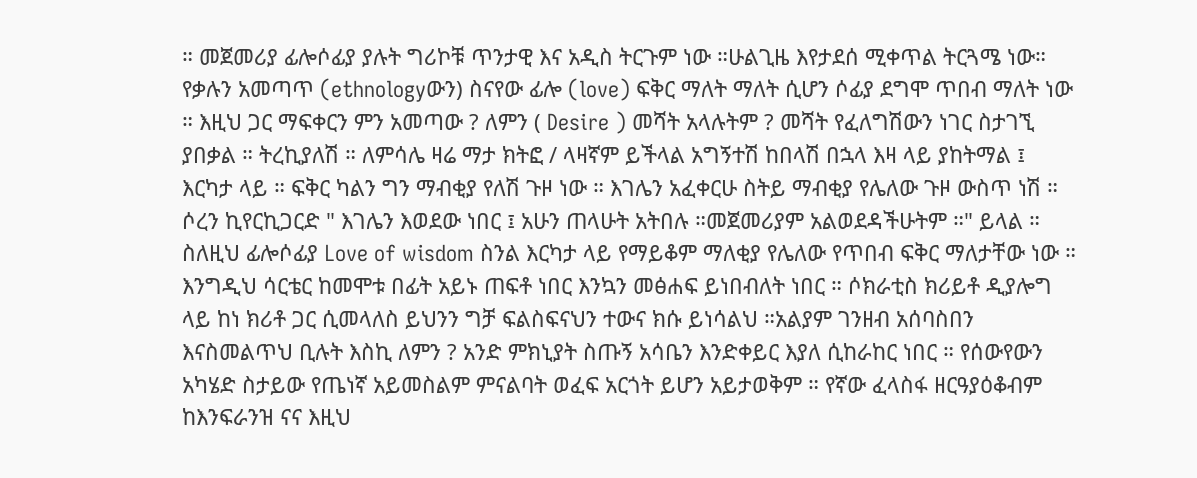። መጀመሪያ ፊሎሶፊያ ያሉት ግሪኮቹ ጥንታዊ እና አዲስ ትርጉም ነው ።ሁልጊዜ እየታደሰ ሚቀጥል ትርጓሜ ነው። የቃሉን አመጣጥ (ethnologyውን) ስናየው ፊሎ (love) ፍቅር ማለት ማለት ሲሆን ሶፊያ ደግሞ ጥበብ ማለት ነው ። እዚህ ጋር ማፍቀርን ምን አመጣው ? ለምን ( Desire ) መሻት አላሉትም ? መሻት የፈለግሽውን ነገር ስታገኚ ያበቃል ። ትረኪያለሽ ። ለምሳሌ ዛሬ ማታ ክትፎ / ላዛኛም ይችላል አግኝተሽ ከበላሽ በኋላ እዛ ላይ ያከትማል ፤ እርካታ ላይ ። ፍቅር ካልን ግን ማብቂያ የለሽ ጉዞ ነው ። እገሌን አፈቀርሁ ስትይ ማብቂያ የሌለው ጉዞ ውስጥ ነሽ ። ሶረን ኪየርኪጋርድ " እገሌን እወደው ነበር ፤ አሁን ጠላሁት አትበሉ ።መጀመሪያም አልወደዳችሁትም ።" ይላል ። ስለዚህ ፊሎሶፊያ Love of wisdom ስንል እርካታ ላይ የማይቆም ማለቂያ የሌለው የጥበብ ፍቅር ማለታቸው ነው ። እንግዲህ ሳርቴር ከመሞቱ በፊት አይኑ ጠፍቶ ነበር እንኳን መፅሐፍ ይነበብለት ነበር ። ሶክራቲስ ክሪይቶ ዲያሎግ ላይ ከነ ክሪቶ ጋር ሲመላለስ ይህንን ግቻ ፍልስፍናህን ተውና ክሱ ይነሳልህ ።አልያም ገንዘብ አሰባስበን እናስመልጥህ ቢሉት እስኪ ለምን ? አንድ ምክኒያት ስጡኝ አሳቤን እንድቀይር እያለ ሲከራከር ነበር ። የሰውየውን አካሄድ ስታይው የጤነኛ አይመስልም ምናልባት ወፈፍ አርጎት ይሆን አይታወቅም ። የኛው ፈላስፋ ዘርዓያዕቆብም ከእንፍራንዝ ናና እዚህ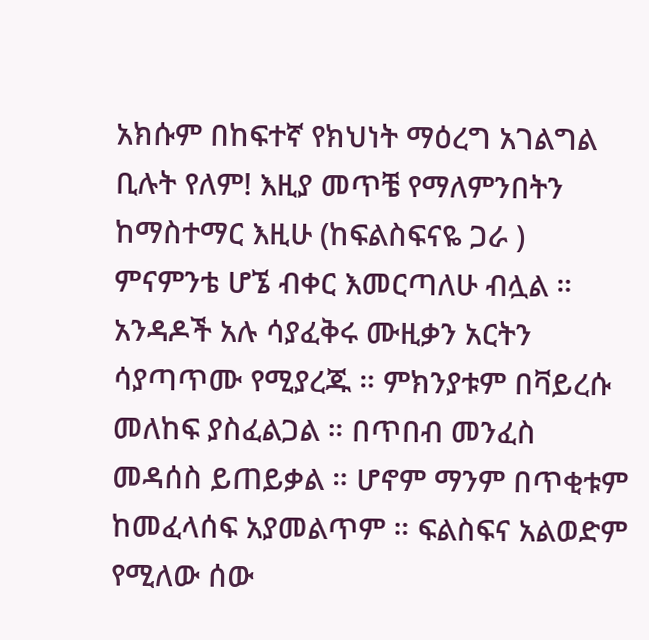አክሱም በከፍተኛ የክህነት ማዕረግ አገልግል ቢሉት የለም! እዚያ መጥቼ የማለምንበትን ከማስተማር እዚሁ (ከፍልስፍናዬ ጋራ ) ምናምንቴ ሆኜ ብቀር እመርጣለሁ ብሏል ። አንዳዶች አሉ ሳያፈቅሩ ሙዚቃን አርትን ሳያጣጥሙ የሚያረጁ ። ምክንያቱም በቫይረሱ መለከፍ ያስፈልጋል ። በጥበብ መንፈስ መዳሰስ ይጠይቃል ። ሆኖም ማንም በጥቂቱም ከመፈላሰፍ አያመልጥም ። ፍልስፍና አልወድም የሚለው ሰው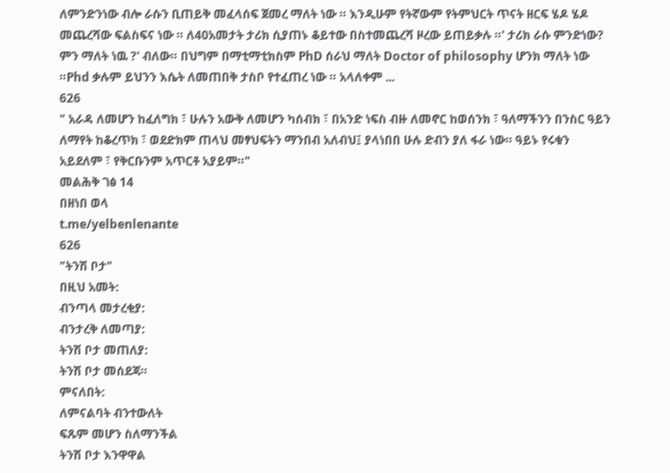ለምንድንነው ብሎ ራሱን ቢጠይቅ መፈላሰፍ ጀመረ ማለት ነው ። እንዲሁም የትኛውም የትምህርት ጥናት ዘርፍ ሄዶ ሄዶ መጨረሻው ፍልስፍና ነው ። ለ40አመታት ታሪክ ሲያጠኑ ቆይተው በስተመጨረሻ ዞረው ይጠይቃሉ ።' ታሪክ ራሱ ምንድነው? ምን ማለት ነዉ ?' ብለው። በህግም በማቲማቲክስም PhD ሰራህ ማለት Doctor of philosophy ሆንክ ማለት ነው ።Phd ቃሉም ይህንን እሴት ለመጠበቅ ታስቦ የተፈጠረ ነው ። አላለቀም ...
626
" አራዳ ለመሆን ከፈለግክ ፣ ሁሉን አውቅ ለመሆን ካሰብክ ፣ በአንድ ነፍስ ብዙ ለመኖር ከወሰንክ ፣ ዓለማችንን በንስር ዓይን ለማየት ከቆረጥክ ፣ ወደድክም ጠላህ መፃህፍትን ማንበብ አለብህ፤ ያላነበበ ሁሉ ድብን ያለ ፋራ ነው። ዓይኑ የሩቁን አይደለም ፣ የቅርቡንም አጥርቶ አያይም።"
መልሕቅ ገፅ 14
በዘነበ ወላ
t.me/yelbenlenante
626
"ትንሽ ቦታ"
በዚህ አመት:
ብንጣላ መታረቂያ:
ብንታረቅ ለመጣያ:
ትንሽ ቦታ መጠለያ:
ትንሽ ቦታ መሰደጃ።
ምናለበት:
ለምናልባት ብንተውለት
ፍጹም መሆን ስለማንችል
ትንሽ ቦታ እንዋዋል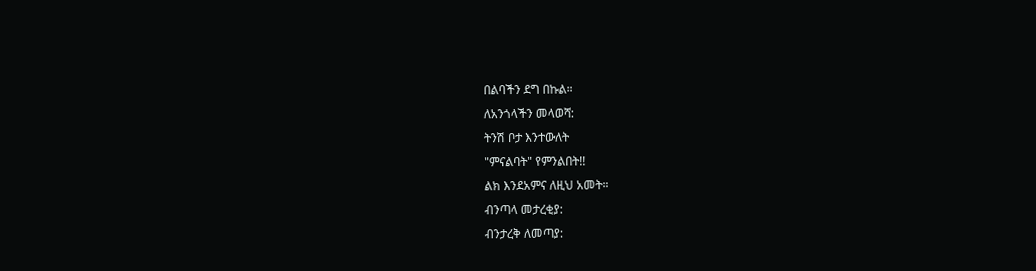በልባችን ደግ በኩል።
ለአንጎላችን መላወሻ:
ትንሽ ቦታ እንተውለት
"ምናልባት" የምንልበት!!
ልክ እንደአምና ለዚህ አመት።
ብንጣላ መታረቂያ:
ብንታረቅ ለመጣያ: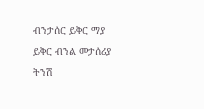ብንታሰር ይቅር ማያ
ይቅር ብንል መታሰሪያ
ትንሽ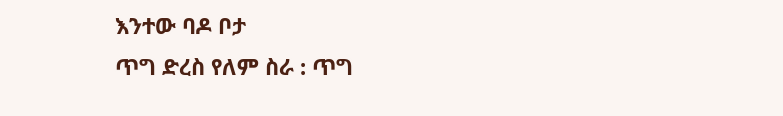እንተው ባዶ ቦታ
ጥግ ድረስ የለም ስራ : ጥግ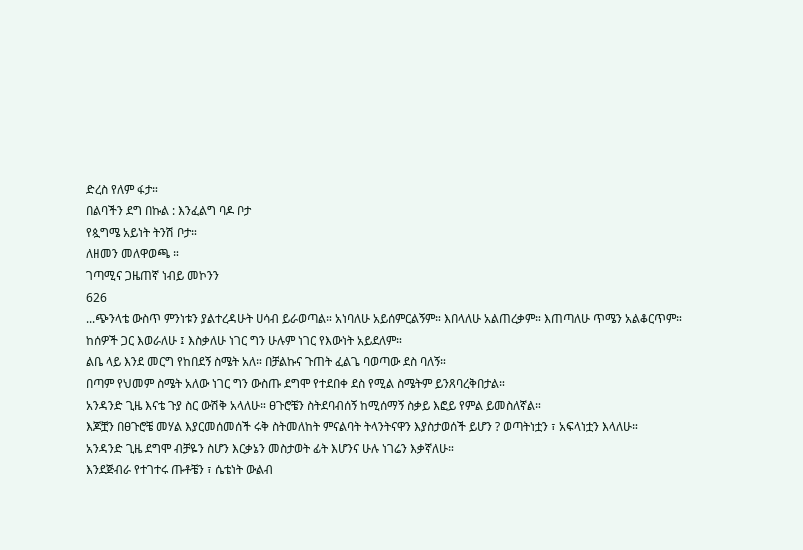ድረስ የለም ፋታ።
በልባችን ደግ በኩል : እንፈልግ ባዶ ቦታ
የጷግሜ አይነት ትንሽ ቦታ።
ለዘመን መለዋወጫ ።
ገጣሚና ጋዜጠኛ ነብይ መኮንን
626
...ጭንላቴ ውስጥ ምንነቱን ያልተረዳሁት ሀሳብ ይራወጣል። አነባለሁ አይሰምርልኝም። እበላለሁ አልጠረቃም። እጠጣለሁ ጥሜን አልቆርጥም። ከሰዎች ጋር እወራለሁ ፤ እስቃለሁ ነገር ግን ሁሉም ነገር የእውነት አይደለም።
ልቤ ላይ እንደ መርግ የከበደኝ ስሜት አለ። በቻልኩና ጉጠት ፈልጌ ባወጣው ደስ ባለኝ።
በጣም የህመም ስሜት አለው ነገር ግን ውስጡ ደግሞ የተደበቀ ደስ የሚል ስሜትም ይንጸባረቅበታል።
አንዳንድ ጊዜ እናቴ ጉያ ስር ውሽቅ አላለሁ። ፀጉሮቼን ስትደባብሰኝ ከሚሰማኝ ስቃይ እፎይ የምል ይመስለኛል።
እጆቿን በፀጉሮቼ መሃል እያርመሰመሰች ሩቅ ስትመለከት ምናልባት ትላንትናዋን እያስታወሰች ይሆን ? ወጣትነቷን ፣ አፍላነቷን እላለሁ።
አንዳንድ ጊዜ ደግሞ ብቻዬን ስሆን እርቃኔን መስታወት ፊት እሆንና ሁሉ ነገሬን እቃኛለሁ።
እንደጅብራ የተገተሩ ጡቶቼን ፣ ሴቴነት ውልብ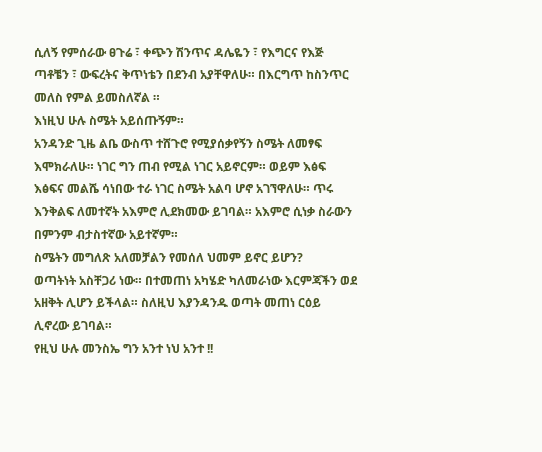ሲለኝ የምሰራው ፀጉሬ ፣ ቀጭን ሽንጥና ዳሌዬን ፣ የእግርና የእጅ ጣቶቼን ፣ ውፍረትና ቅጥነቴን በደንብ አያቸዋለሁ። በእርግጥ ከስንጥር መለስ የምል ይመስለኛል ።
እነዚህ ሁሉ ስሜት አይሰጡኝም።
አንዳንድ ጊዜ ልቤ ውስጥ ተሸጉሮ የሚያሰቃየኝን ስሜት ለመፃፍ እሞክራለሁ። ነገር ግን ጠብ የሚል ነገር አይኖርም። ወይም እፅፍ እፅፍና መልሼ ሳነበው ተራ ነገር ስሜት አልባ ሆኖ አገኘዋለሁ። ጥሩ እንቅልፍ ለመተኛት አእምሮ ሊደክመው ይገባል። አእምሮ ሲነቃ ስራውን በምንም ብታስተኛው አይተኛም።
ስሜትን መግለጽ አለመቻልን የመሰለ ህመም ይኖር ይሆን?
ወጣትነት አስቸጋሪ ነው። በተመጠነ አካሄድ ካለመራነው እርምጃችን ወደ አዘቅት ሊሆን ይችላል። ስለዚህ እያንዳንዱ ወጣት መጠነ ርዕይ ሊኖረው ይገባል።
የዚህ ሁሉ መንስኤ ግን አንተ ነህ አንተ !!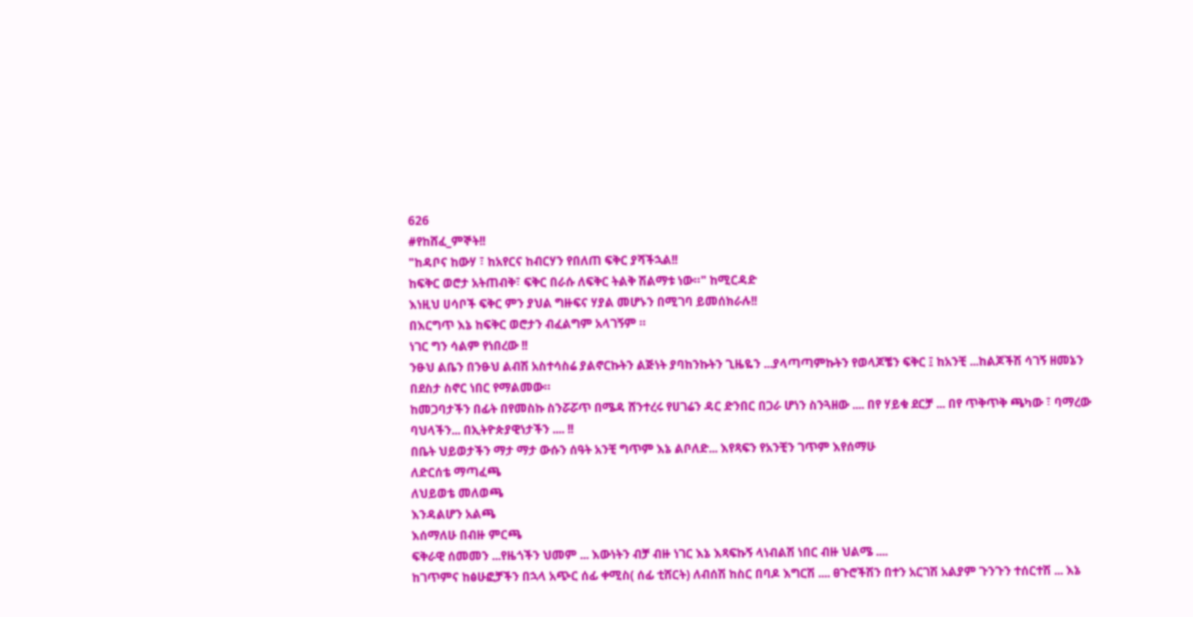626
#የከሸፈ_ምኞት!!
"ከዳቦና ከውሃ ፣ ከአየርና ከብርሃን የበለጠ ፍቅር ያሻችኋል!!
ከፍቅር ወሮታ አትጠብቅ፣ ፍቅር በራሱ ለፍቅር ትልቅ ሽልማቱ ነው።" ከሚርዳድ
እነዚህ ሀሳቦች ፍቅር ምን ያህል ግዙፍና ሃያል መሆኑን በሚገባ ይመሰክራሉ!!
በእርግጥ እኔ ከፍቅር ወሮታን ብፈልግም አላገኝም ።
ነገር ግን ሳልም የነበረው !!
ንፁህ ልቤን በንፁህ ልብሽ አስተሳስሬ ያልኖርኩትን ልጅነት ያባከንኩትን ጊዜዬን ...ያላጣጣምኩትን የወላጆቼን ፍቅር ፤ ከአንቺ ...ከልጆችሽ ሳገኝ ዘመኔን በደስታ ስኖር ነበር የማልመው።
ከመጋባታችን በፊት በየመስኩ ስንሯሯጥ በሜዳ ሸንተረሩ የሀገሬን ዳር ድንበር በጋራ ሆነን ስንጓዘው .... በየ ሃይቁ ደርቻ ... በየ ጥቅጥቅ ጫካው ፣ ባማረው ባህላችን... በኢትዮጵያዊነታችን .... !!
በቤት ህይወታችን ማታ ማታ ውሱን ሰዓት አንቺ ግጥም እኔ ልቦለድ... እየጻፍን የአንቺን ገጥም እየሰማሁ
ለድርሰቴ ማጣፈጫ
ለህይወቴ መለወጫ
እንዳልሆን አልጫ
እሰማለሁ በብዙ ምርጫ
ፍቅራዊ ሰመመን ...የዜጎችን ህመም ... እውነትን ብቻ ብዙ ነገር እኔ እጻፍኩኝ ላነብልሽ ነበር ብዙ ህልሜ ....
ከገጥምና ከፅሁፎቻችን በኋላ አጭር ሰፊ ቀሚስ( ሰፊ ቲሸርት) ለብሰሽ ከስር በባዶ እግርሽ .... ፀጉሮችሽን በተን አርገሽ አልያም ጉንጉን ተሰርተሽ ... እኔ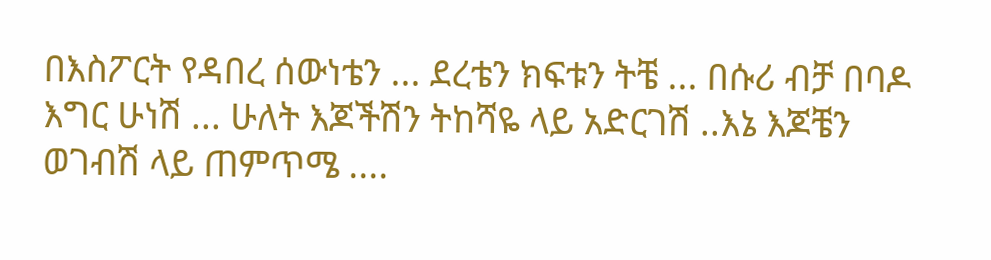በእስፖርት የዳበረ ሰውነቴን ... ደረቴን ክፍቱን ትቼ ... በሱሪ ብቻ በባዶ እግር ሁነሽ ... ሁለት እጆችሽን ትከሻዬ ላይ አድርገሽ ..እኔ እጆቼን ወገብሽ ላይ ጠምጥሜ ....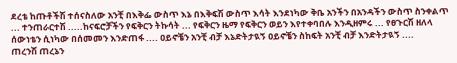ደረቴ ከጡቶችሽ ተሰናስለው አንቺ በእቅፌ ውስጥ እኔ በእቅፍሽ ውስጥ እሳት እንደነካው ቅቤ አንችን በአንዳችን ውስጥ ስንቀልጥ ... ተንጠራርተሽ .....ከናፍሮቻችን የፍቅርን ትኩሳት ... የፍቅርን ዜማ የፍቅርን ወይን እየተቀባበሉ እንዲዘምሩ ... የፀጉርሽ ዘለላ ሰውነቴን ሲነካው በሰመመን እንድጠፋ .... ዐይኖቼን አንቺ ብቻ እኔድትታዪኝ ዐይኖቼን ስከፍት አንቺ ብቻ እንድትታዪኝ ....
ጠረንሽ ጠረኔን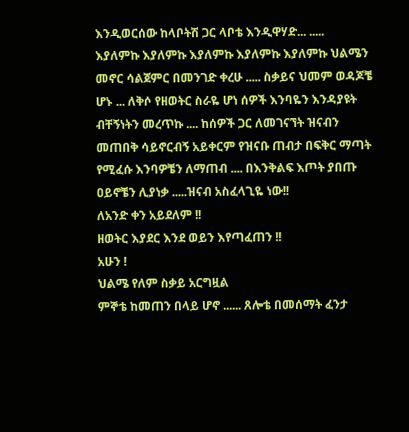እንዲወርሰው ከላቦትሽ ጋር ላቦቴ እንዲዋሃድ... .....
እያለምኩ እያለምኩ እያለምኩ እያለምኩ እያለምኩ ህልሜን መኖር ሳልጀምር በመንገድ ቀረሁ ..... ስቃይና ህመም ወዳጆቼ ሆኑ ... ለቅሶ የዘወትር ስራዬ ሆነ ሰዎች እንባዬን እንዳያዩት ብቸኝነትን መረጥኩ .... ከሰዎች ጋር ለመገናኘት ዝናብን መጠበቅ ሳይኖርብኝ አይቀርም የዝናቡ ጠብታ በፍቅር ማጣት የሚፈሱ እንባዎቼን ለማጠብ .... በእንቅልፍ እጦት ያበጡ ዐይኖቼን ሊያነቃ .....ዝናብ አስፈላጊዬ ነው!!
ለአንድ ቀን አይደለም !!
ዘወትር እያደር እንደ ወይን እየጣፈጠን !!
አሁን !
ህልሜ የለም ስቃይ አርግዟል
ምኞቴ ከመጠን በላይ ሆኖ ...... ጸሎቴ በመሰማት ፈንታ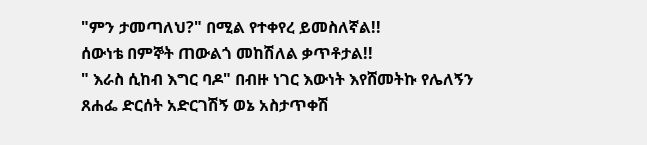"ምን ታመጣለህ?" በሚል የተቀየረ ይመስለኛል!!
ሰውነቴ በምኞት ጠውልጎ መከሽለል ቃጥቶታል!!
" እራስ ሲከብ እግር ባዶ" በብዙ ነገር እውነት እየሸመትኩ የሌለኝን ጸሐፌ ድርሰት አድርገሽኝ ወኔ አስታጥቀሽ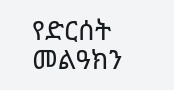የድርሰት መልዓክን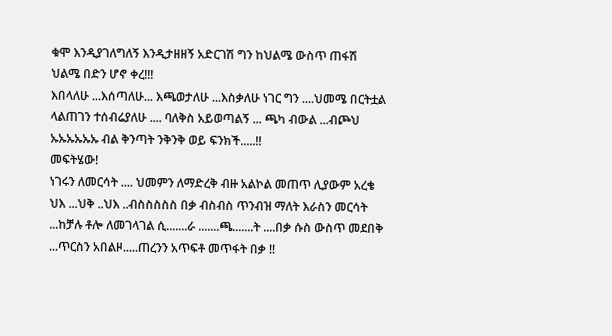ቁሞ እንዲያገለግለኝ እንዲታዘዘኝ አድርገሽ ግን ከህልሜ ውስጥ ጠፋሽ
ህልሜ በድን ሆኖ ቀረ!!!
እበላለሁ ...እሰጣለሁ... እጫወታለሁ ...እስቃለሁ ነገር ግን ....ህመሜ በርትቷል ላልጠገን ተሰብሬያለሁ .... ባለቅስ አይወጣልኝ ... ጫካ ብውል ...ብጮህ ኡኡኡኡኡኡ ብል ቅንጣት ንቅንቅ ወይ ፍንክች.....!!
መፍትሄው!
ነገሩን ለመርሳት .... ህመምን ለማድረቅ ብዙ አልኮል መጠጥ ሊያውም አረቄ ህእ ...ህቅ ..ህእ ..ብስስስስስ በቃ ብስብስ ጥንብዝ ማለት እራስን መርሳት ...ከቻሉ ቶሎ ለመገላገል ሲ.......ራ .......ጫ.......ት ....በቃ ሱስ ውስጥ መደበቅ ...ጥርስን አበልዞ.....ጠረንን አጥፍቶ መጥፋት በቃ !!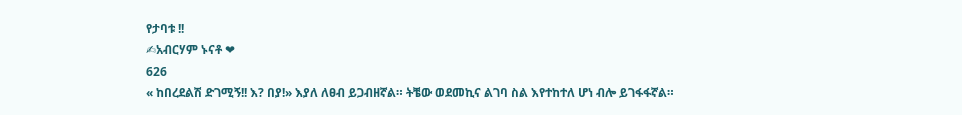የታባቱ !!
✍አብርሃም ኑናቶ ❤
626
« ከበረደልሽ ድገሚኝ!! እ? በያ!» እያለ ለፀብ ይጋብዘኛል። ትቼው ወደመኪና ልገባ ስል እየተከተለ ሆነ ብሎ ይገፋፋኛል።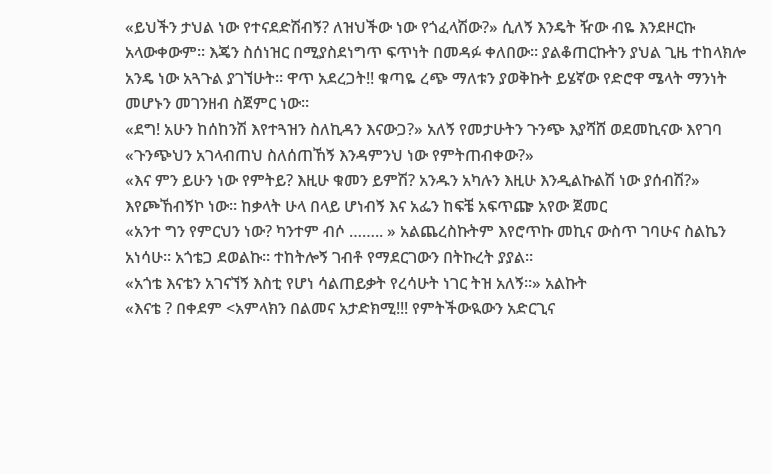«ይህችን ታህል ነው የተናደድሽብኝ? ለዝህችው ነው የጎፈላሽው?» ሲለኝ እንዴት ዥው ብዬ እንደዞርኩ አላውቀውም። እጄን ስሰነዝር በሚያስደነግጥ ፍጥነት በመዳፉ ቀለበው። ያልቆጠርኩትን ያህል ጊዜ ተከላክሎ አንዴ ነው አጓጉል ያገኘሁት። ዋጥ አደረጋት!! ቁጣዬ ረጭ ማለቱን ያወቅኩት ይሄኛው የድሮዋ ሜላት ማንነት መሆኑን መገንዘብ ስጀምር ነው።
«ደግ! አሁን ከሰከንሽ እየተጓዝን ስለኪዳን እናውጋ?» አለኝ የመታሁትን ጉንጭ እያሻሸ ወደመኪናው እየገባ
«ጉንጭህን አገላብጠህ ስለሰጠኸኝ እንዳምንህ ነው የምትጠብቀው?»
«እና ምን ይሁን ነው የምትይ? እዚሁ ቁመን ይምሽ? አንዱን አካሉን እዚሁ እንዲልኩልሽ ነው ያሰብሽ?» እየጮኸብኝኮ ነው። ከቃላት ሁላ በላይ ሆነብኝ እና አፌን ከፍቼ አፍጥጬ አየው ጀመር
«አንተ ግን የምርህን ነው? ካንተም ብሶ …….. » አልጨረስኩትም እየሮጥኩ መኪና ውስጥ ገባሁና ስልኬን አነሳሁ። አጎቴጋ ደወልኩ። ተከትሎኝ ገብቶ የማደርገውን በትኩረት ያያል።
«አጎቴ እናቴን አገናኘኝ እስቲ የሆነ ሳልጠይቃት የረሳሁት ነገር ትዝ አለኝ።» አልኩት
«እናቴ ? በቀደም <አምላክን በልመና አታድክሚ!!! የምትችውዪውን አድርጊና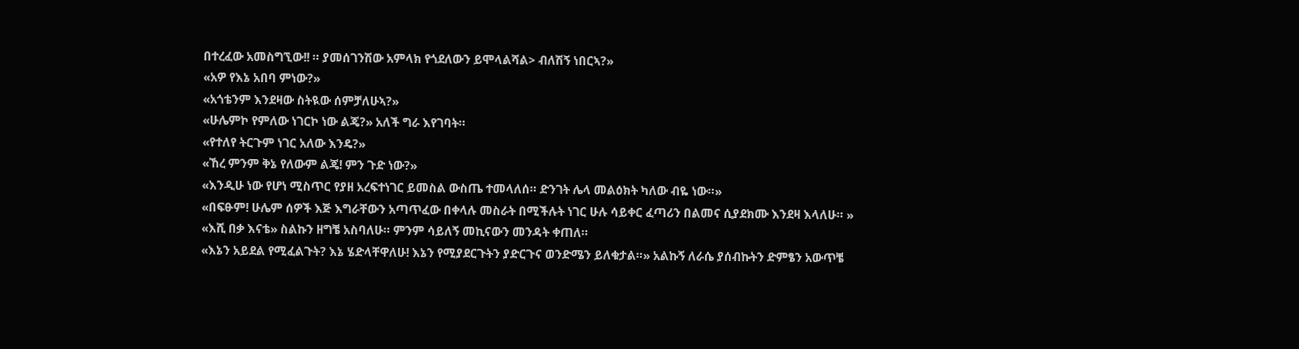በተረፈው አመስግኚው!! ። ያመሰገንሽው አምላክ የጎደለውን ይሞላልሻል> ብለሽኝ ነበርኣ?»
«አዎ የእኔ አበባ ምነው?»
«አጎቴንም እንደዛው ስትዪው ሰምቻለሁኣ?»
«ሁሌምኮ የምለው ነገርኮ ነው ልጄ?» አለች ግራ እየገባት።
«የተለየ ትርጉም ነገር አለው እንዴ?»
«ኸረ ምንም ቅኔ የለውም ልጄ! ምን ጉድ ነው?»
«እንዲሁ ነው የሆነ ሚስጥር የያዘ አረፍተነገር ይመስል ውስጤ ተመላለሰ። ድንገት ሌላ መልዕክት ካለው ብዬ ነው።»
«በፍፁም! ሁሌም ሰዎች እጅ እግራቸውን አጣጥፈው በቀላሉ መስራት በሚችሉት ነገር ሁሉ ሳይቀር ፈጣሪን በልመና ሲያደክሙ እንደዛ እላለሁ። »
«እሺ በቃ እናቴ» ስልኩን ዘግቼ አስባለሁ። ምንም ሳይለኝ መኪናውን መንዳት ቀጠለ።
«እኔን አይደል የሚፈልጉት? እኔ ሄድላቸዋለሁ! እኔን የሚያደርጉትን ያድርጉና ወንድሜን ይለቁታል።» አልኩኝ ለራሴ ያሰብኩትን ድምፄን አውጥቼ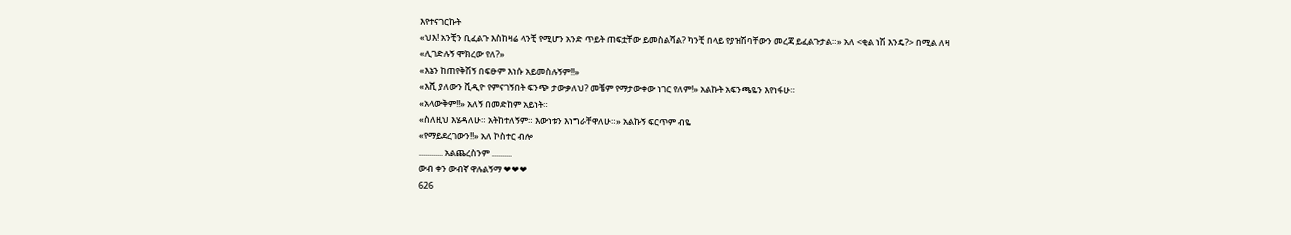እየተናገርኩት
«ህእ! አንቺን ቢፈልጉ እስከዛሬ ላንቺ የሚሆን አንድ ጥይት ጠፍቷቸው ይመስልሻል? ካንቺ በላይ የያዝሽባቸውን መረጃ ይፈልጉታል።» አለ <ቂል ነሽ እንዴ?> በሚል ለዛ
«ሊገድሉኝ ሞክረው የለ?»
«እኔን ከጠየቅሽኝ በፍፁም እነሱ አይመስሉኝም!!»
«እሺ ያለውን ቪዲዮ የምናገኝበት ፍንጭ ታውቃለህ? መቼም የማታውቀው ነገር የለም!» አልኩት አፍንጫዬን እየነፋሁ።
«አላውቅም!!» አለኝ በመድከም አይነት።
«ስለዚህ እሄዳለሁ። አትከተለኝም። እውነቱን እነግራቸዋለሁ።» አልኩኝ ፍርጥም ብዬ
«የማይደረገውን!!» አለ ኮስተር ብሎ
............ አልጨረስንም ..........
ውብ ቀን ውብኛ ዋሉልኝማ ❤❤❤
626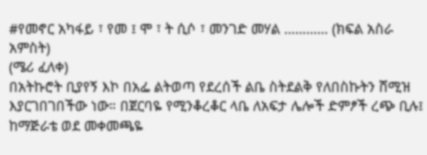#የመኖር አካፋይ ፣ የመ ፤ ሞ ፣ ት ሲሶ ፣ መንገድ መሃል ………… (ክፍል አስራ አምስት)
(ሜሪ ፈለቀ)
በአትኩሮት ቢያየኝ እኮ በአፌ ልትወጣ የደረሰች ልቤ ስትደልቅ የለበስኩትን ሸሚዝ እያርገበገበችው ነው። በጀርባዬ የሚንቆረቆር ላቤ ለአፍታ ሌሎች ድምፆች ረጭ ቢሉ፤ ከማጅራቴ ወደ መቀመጫዬ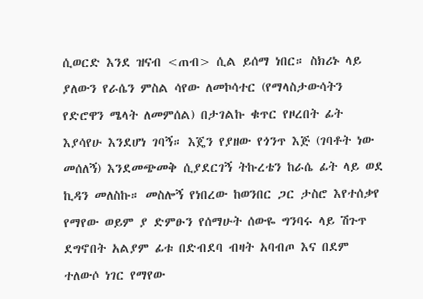ሲወርድ እንደ ዝናብ <ጠብ> ሲል ይሰማ ነበር። ስክሪኑ ላይ ያለውን የራሴን ምስል ሳየው ለመኮሳተር (የማላስታውሳትን የድሮዋን ሜላት ለመምሰል) በታገልኩ ቁጥር የዞረበት ፊት እያሳየሁ እንደሆነ ገባኝ። እጄን የያዘው የጎንጥ እጅ (ገባቶት ነው መሰለኝ) እንደመጭመቅ ሲያደርገኝ ትኩረቴን ከራሴ ፊት ላይ ወደ ኪዳን መለስኩ። መስሎኝ የነበረው ከወንበር ጋር ታስሮ እየተሰቃየ የማየው ወይም ያ ድምፁን የሰማሁት ሰውዬ ግንባሩ ላይ ሽጉጥ ደግኖበት አልያም ፊቱ በድብደባ ብዛት አባብጦ እና በደም ተለውሶ ነገር የማየው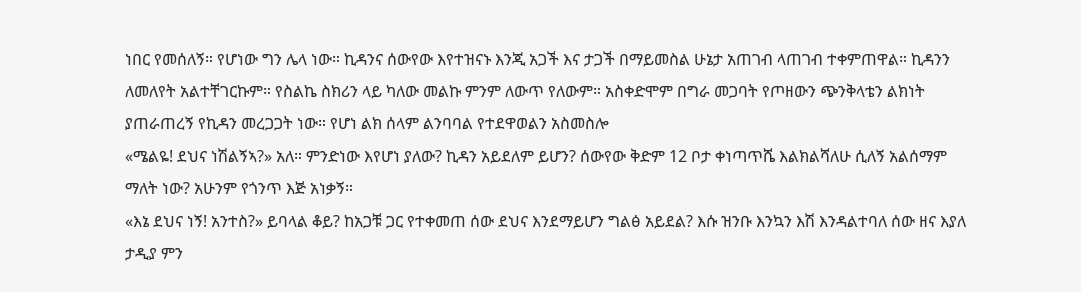ነበር የመሰለኝ። የሆነው ግን ሌላ ነው። ኪዳንና ሰውየው እየተዝናኑ እንጂ አጋች እና ታጋች በማይመስል ሁኔታ አጠገብ ላጠገብ ተቀምጠዋል። ኪዳንን ለመለየት አልተቸገርኩም። የስልኬ ስክሪን ላይ ካለው መልኩ ምንም ለውጥ የለውም። አስቀድሞም በግራ መጋባት የጦዘውን ጭንቅላቴን ልክነት ያጠራጠረኝ የኪዳን መረጋጋት ነው። የሆነ ልክ ሰላም ልንባባል የተደዋወልን አስመስሎ
«ሜልዬ! ደህና ነሽልኝኣ?» አለ። ምንድነው እየሆነ ያለው? ኪዳን አይደለም ይሆን? ሰውየው ቅድም 12 ቦታ ቀነጣጥሼ እልክልሻለሁ ሲለኝ አልሰማም ማለት ነው? አሁንም የጎንጥ እጅ አነቃኝ።
«እኔ ደህና ነኝ! አንተስ?» ይባላል ቆይ? ከአጋቹ ጋር የተቀመጠ ሰው ደህና እንደማይሆን ግልፅ አይደል? እሱ ዝንቡ እንኳን እሽ እንዳልተባለ ሰው ዘና እያለ ታዲያ ምን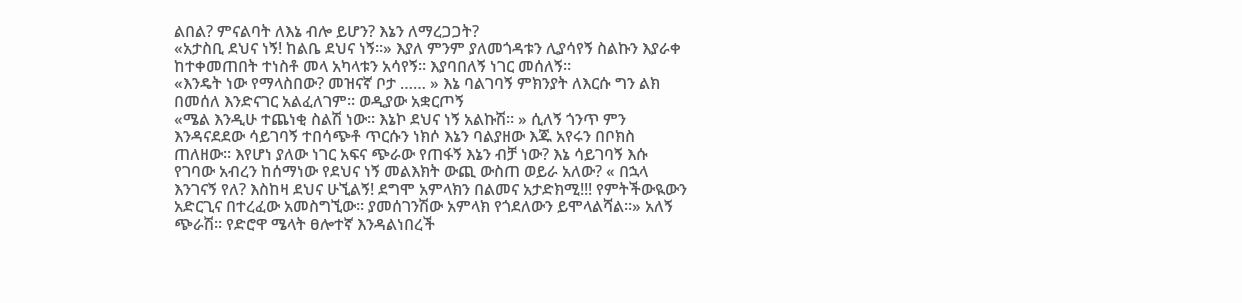ልበል? ምናልባት ለእኔ ብሎ ይሆን? እኔን ለማረጋጋት?
«አታስቢ ደህና ነኝ! ከልቤ ደህና ነኝ።» እያለ ምንም ያለመጎዳቱን ሊያሳየኝ ስልኩን እያራቀ ከተቀመጠበት ተነስቶ መላ አካላቱን አሳየኝ። እያባበለኝ ነገር መሰለኝ።
«እንዴት ነው የማላስበው? መዝናኛ ቦታ …… » እኔ ባልገባኝ ምክንያት ለእርሱ ግን ልክ በመሰለ እንድናገር አልፈለገም። ወዲያው አቋርጦኝ
«ሜል እንዲሁ ተጨነቂ ስልሽ ነው። እኔኮ ደህና ነኝ አልኩሽ። » ሲለኝ ጎንጥ ምን እንዳናደደው ሳይገባኝ ተበሳጭቶ ጥርሱን ነክሶ እኔን ባልያዘው እጁ አየሩን በቦክስ ጠለዘው። እየሆነ ያለው ነገር አፍና ጭራው የጠፋኝ እኔን ብቻ ነው? እኔ ሳይገባኝ እሱ የገባው አብረን ከሰማነው የደህና ነኝ መልእክት ውጪ ውስጠ ወይራ አለው? « በኋላ እንገናኝ የለ? እስከዛ ደህና ሁኚልኝ! ደግሞ አምላክን በልመና አታድክሚ!!! የምትችውዪውን አድርጊና በተረፈው አመስግኚው። ያመሰገንሽው አምላክ የጎደለውን ይሞላልሻል።» አለኝ ጭራሽ። የድሮዋ ሜላት ፀሎተኛ እንዳልነበረች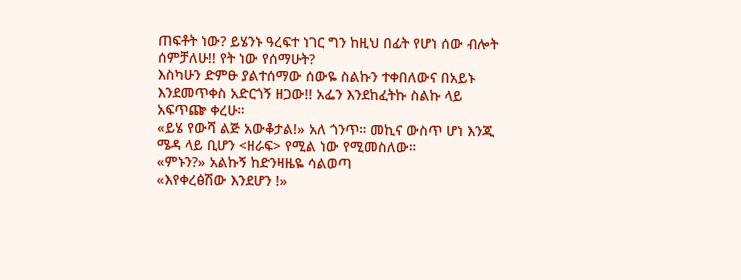ጠፍቶት ነው? ይሄንኑ ዓረፍተ ነገር ግን ከዚህ በፊት የሆነ ሰው ብሎት ሰምቻለሁ!! የት ነው የሰማሁት?
እስካሁን ድምፁ ያልተሰማው ሰውዬ ስልኩን ተቀበለውና በአይኑ እንደመጥቀስ አድርጎኝ ዘጋው!! አፌን እንደከፈትኩ ስልኩ ላይ አፍጥጬ ቀረሁ።
«ይሄ የውሻ ልጅ አውቆታል!» አለ ጎንጥ። መኪና ውስጥ ሆነ እንጂ ሜዳ ላይ ቢሆን <ዘራፍ> የሚል ነው የሚመስለው።
«ምኑን?» አልኩኝ ከድንዛዜዬ ሳልወጣ
«እየቀረፅሽው እንደሆን !»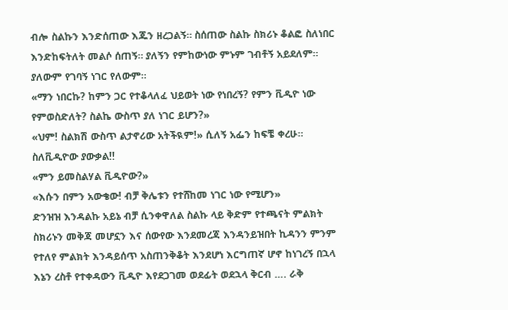ብሎ ስልኩን እንድሰጠው እጁን ዘረጋልኝ። ስሰጠው ስልኩ ስክሪኑ ቆልፎ ስለነበር እንድከፍትለት መልሶ ሰጠኝ። ያለኝን የምከውነው ምኑም ገብቶኝ አይደለም። ያለውም የገባኝ ነገር የለውም።
«ማን ነበርኩ? ከምን ጋር የተቆላለፈ ህይወት ነው የነበረኝ? የምን ቪዲዮ ነው የምወስድለት? ስልኬ ውስጥ ያለ ነገር ይሆን?»
«ህም! ስልክሽ ውስጥ ልታኖሪው አትችዪም!» ሲለኝ አፌን ከፍቼ ቀረሁ። ስለቪዲዮው ያውቃል!!
«ምን ይመስልሃል ቪዲዮው?»
«እሱን በምን አውቄው! ብቻ ቅሌቱን የተሸከመ ነገር ነው የሚሆን»
ድንዝዝ እንዳልኩ አይኔ ብቻ ሲንቀዋለል ስልኩ ላይ ቅድም የተጫናት ምልክት ስክሪኑን መቅጃ መሆኗን እና ሰውየው እንደመረጃ እንዳንይዝበት ኪዳንን ምንም የተለየ ምልክት እንዳይሰጥ አስጠንቅቆት እንደሆነ እርግጠኛ ሆኖ ከነገረኝ በኋላ እኔን ረስቶ የተቀዳውን ቪዲዮ እየደጋገመ ወደፊት ወደኋላ ቅርብ …. ራቅ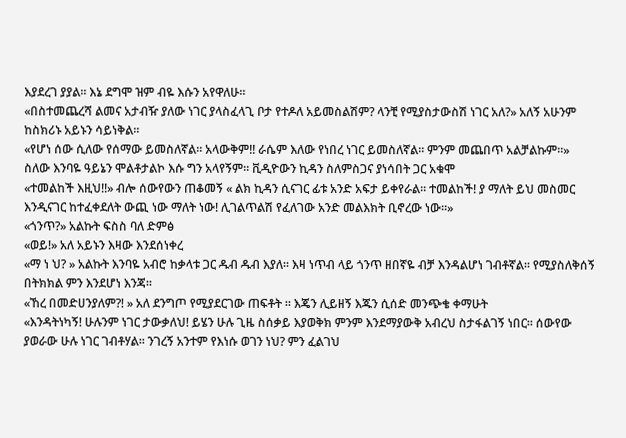እያደረገ ያያል። እኔ ደግሞ ዝም ብዬ እሱን አየዋለሁ።
«በስተመጨረሻ ልመና አታብዥ ያለው ነገር ያላስፈላጊ ቦታ የተዶለ አይመስልሽም? ላንቺ የሚያስታውስሽ ነገር አለ?» አለኝ አሁንም ከስክሪኑ አይኑን ሳይነቅል።
«የሆነ ሰው ሲለው የሰማው ይመስለኛል። አላውቅም!! ራሴም እለው የነበረ ነገር ይመስለኛል። ምንም መጨበጥ አልቻልኩም።» ስለው እንባዬ ዓይኔን ሞልቶታልኮ እሱ ግን አላየኝም። ቪዲዮውን ኪዳን ስለምስጋና ያነሳበት ጋር አቁሞ
«ተመልከች እዚህ!!» ብሎ ሰውየውን ጠቆመኝ « ልክ ኪዳን ሲናገር ፊቱ አንድ አፍታ ይቀየራል። ተመልከች! ያ ማለት ይህ መስመር እንዲናገር ከተፈቀደለት ውጪ ነው ማለት ነው! ሊገልጥልሽ የፈለገው አንድ መልእክት ቢኖረው ነው።»
«ጎንጥ?» አልኩት ፍስስ ባለ ድምፅ
«ወይ!» አለ አይኑን እዛው እንደሰነቀረ
«ማ ነ ህ? » አልኩት እንባዬ አብሮ ከቃላቱ ጋር ዱብ ዱብ እያለ። እዛ ነጥብ ላይ ጎንጥ ዘበኛዬ ብቻ እንዳልሆነ ገብቶኛል። የሚያስለቅሰኝ በትክክል ምን እንደሆነ እንጃ።
«ኸረ በመድሀንያለም?! » አለ ደንግጦ የሚያደርገው ጠፍቶት ። እጄን ሊይዘኝ እጁን ሲሰድ መንጭቄ ቀማሁት
«እንዳትነካኝ! ሁሉንም ነገር ታውቃለህ! ይሄን ሁሉ ጊዜ ስሰቃይ እያወቅክ ምንም እንደማያውቅ አብረህ ስታፋልገኝ ነበር። ሰውየው ያወራው ሁሉ ነገር ገብቶሃል። ንገረኝ አንተም የእነሱ ወገን ነህ? ምን ፈልገህ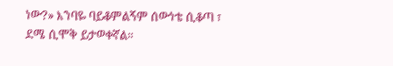ነው?» እንባዬ ባይቆምልኝም ሰውነቴ ሲቆጣ ፣ ደሜ ሲሞቅ ይታወቀኛል።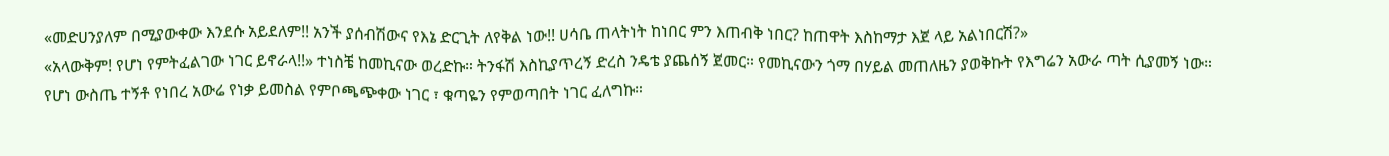«መድሀንያለም በሚያውቀው እንደሱ አይደለም!! አንች ያሰብሽውና የእኔ ድርጊት ለየቅል ነው!! ሀሳቤ ጠላትነት ከነበር ምን እጠብቅ ነበር? ከጠዋት እስከማታ እጀ ላይ አልነበርሽ?»
«አላውቅም! የሆነ የምትፈልገው ነገር ይኖራላ!!» ተነስቼ ከመኪናው ወረድኩ። ትንፋሽ እስኪያጥረኝ ድረስ ንዴቴ ያጨሰኝ ጀመር። የመኪናውን ጎማ በሃይል መጠለዜን ያወቅኩት የእግሬን አውራ ጣት ሲያመኝ ነው። የሆነ ውስጤ ተኝቶ የነበረ አውሬ የነቃ ይመስል የምቦጫጭቀው ነገር ፣ ቁጣዬን የምወጣበት ነገር ፈለግኩ።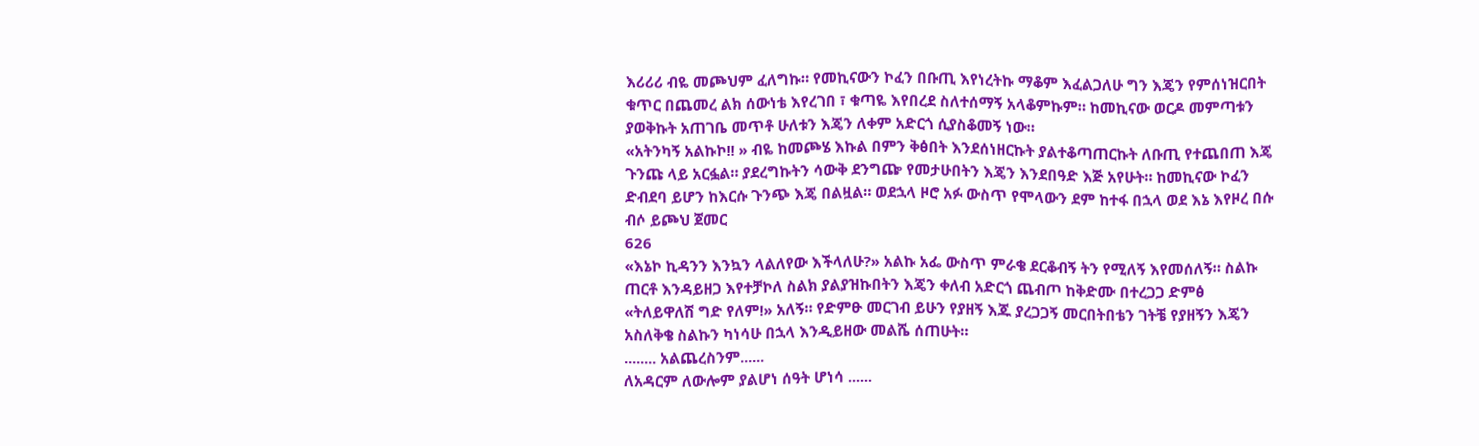እሪሪሪ ብዬ መጮህም ፈለግኩ። የመኪናውን ኮፈን በቡጢ እየነረትኩ ማቆም እፈልጋለሁ ግን እጄን የምሰነዝርበት ቁጥር በጨመረ ልክ ሰውነቴ እየረገበ ፣ ቁጣዬ እየበረደ ስለተሰማኝ አላቆምኩም። ከመኪናው ወርዶ መምጣቱን ያወቅኩት አጠገቤ መጥቶ ሁለቱን እጄን ለቀም አድርጎ ሲያስቆመኝ ነው።
«አትንካኝ አልኩኮ!! » ብዬ ከመጮሄ እኩል በምን ቅፅበት እንደሰነዘርኩት ያልተቆጣጠርኩት ለቡጢ የተጨበጠ እጄ ጉንጩ ላይ አርፏል። ያደረግኩትን ሳውቅ ደንግጬ የመታሁበትን እጄን እንደበዓድ እጅ አየሁት። ከመኪናው ኮፈን ድብደባ ይሆን ከእርሱ ጉንጭ እጄ በልዟል። ወደኋላ ዞሮ አፉ ውስጥ የሞላውን ደም ከተፋ በኋላ ወደ እኔ እየዞረ በሱ ብሶ ይጮህ ጀመር
626
«እኔኮ ኪዳንን እንኳን ላልለየው እችላለሁ?» አልኩ አፌ ውስጥ ምራቄ ደርቆብኝ ትን የሚለኝ እየመሰለኝ። ስልኩ ጠርቶ እንዳይዘጋ እየተቻኮለ ስልክ ያልያዝኩበትን እጄን ቀለብ አድርጎ ጨብጦ ከቅድሙ በተረጋጋ ድምፅ
«ትለይዋለሽ ግድ የለም!» አለኝ። የድምፁ መርገብ ይሁን የያዘኝ እጁ ያረጋጋኝ መርበትበቴን ገትቼ የያዘኝን እጄን አስለቅቄ ስልኩን ካነሳሁ በኋላ እንዲይዘው መልሼ ሰጠሁት።
........ አልጨረስንም......
ለአዳርም ለውሎም ያልሆነ ሰዓት ሆነሳ ......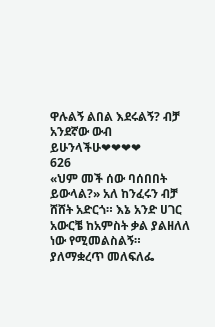ዋሉልኝ ልበል እደሩልኝ? ብቻ አንደኛው ውብ ይሁንላችሁ❤❤❤❤
626
«ህም መች ሰው ባሰበበት ይውላል?» አለ ከንፈሩን ብቻ ሸሸት አድርጎ። እኔ አንድ ሀገር አውርቼ ከአምስት ቃል ያልዘለለ ነው የሚመልስልኝ። ያለማቋረጥ መለፍለፌ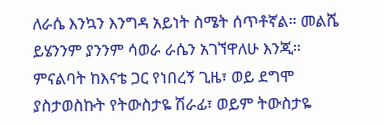ለራሴ እንኳን እንግዳ አይነት ስሜት ሰጥቶኛል። መልሼ ይሄንንም ያንንም ሳወራ ራሴን አገኘዋለሁ እንጂ። ምናልባት ከእናቴ ጋር የነበረኝ ጊዜ፣ ወይ ደግሞ ያስታወስኩት የትውስታዬ ሽራፊ፣ ወይም ትውስታዬ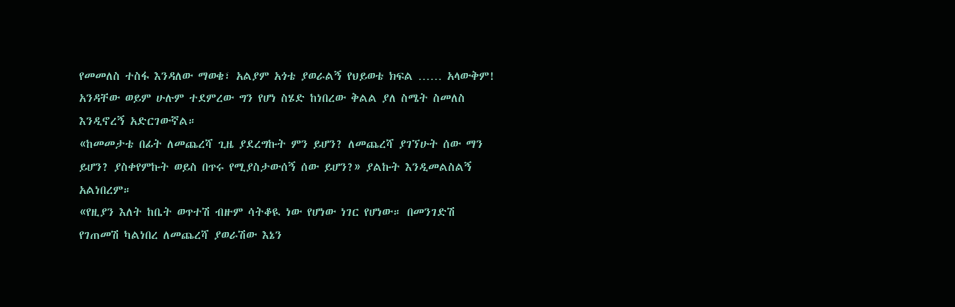የመመለስ ተስፋ እንዳለው ማወቄ፣ አልያም አጎቴ ያወራልኝ የህይወቴ ክፍል …… አላውቅም! አንዳቸው ወይም ሁሉም ተደምረው ግን የሆነ ስሄድ ከነበረው ቅልል ያለ ስሜት ስመለስ እንዲኖረኝ አድርገውኛል።
«ከመመታቴ በፊት ለመጨረሻ ጊዜ ያደረግኩት ምን ይሆን? ለመጨረሻ ያገኘሁት ሰው ማን ይሆን? ያስቀየምኩት ወይስ በጥሩ የሚያስታውሰኝ ሰው ይሆን?» ያልኩት እንዲመልስልኝ አልነበረም።
«የዚያን እለት ከቤት ወጥተሽ ብዙም ሳትቆዪ ነው የሆነው ነገር የሆነው። በመንገድሽ የገጠመሽ ካልነበረ ለመጨረሻ ያወራሽው እኔን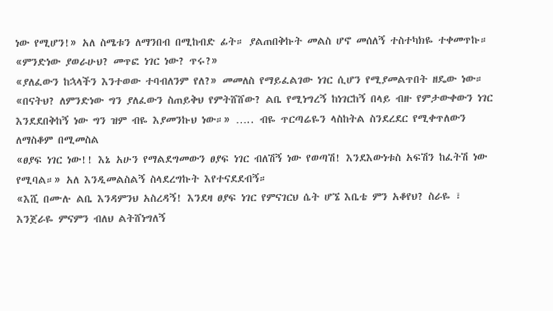ነው የሚሆን!» አለ ስሜቱን ለማንበብ በሚከብድ ፊት። ያልጠበቅኩት መልስ ሆኖ መሰለኝ ተስተካክዬ ተቀመጥኩ።
«ምንድነው ያወራሁህ? መጥፎ ነገር ነው? ጥሩ?»
«ያለፈውን ከኋላችን እንተወው ተባብለንም የለ?» መመለስ የማይፈልገው ነገር ሲሆን የሚያመልጥበት ዘዴው ነው።
«በናትህ? ለምንድነው ግን ያለፈውን ስጠይቅህ የምትሸሸው? ልቤ የሚነግረኝ ከነገርከኝ በላይ ብዙ የምታውቀውን ነገር እንደደበቅከኝ ነው ግን ዝም ብዬ እያመንኩህ ነው።» ….. ብዬ ጥርጣሬዬን ላስከትል ስንደረደር የሚቀጥለውን ለማስቆም በሚመስል
«ፀያፍ ነገር ነው!! እኔ አሁን የማልደግመውን ፀያፍ ነገር ብለሽኝ ነው የወጣሽ! እንደእውነቱስ አፍሽን ከፈትሽ ነው የሚባል።» አለ እንዲመልስልኝ ስላደረግኩት እየተናደደብኝ።
«እሺ በሙሉ ልቤ እንዳምንህ አስረዳኝ! እንደዛ ፀያፍ ነገር የምናገርህ ሴት ሆኜ እቤቴ ምን አቆየህ? ስራዬ ፣ እንጀራዬ ምናምን ብለህ ልትሸነግለኝ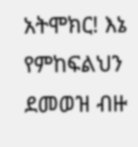አትሞክር! እኔ የምከፍልህን ደመወዝ ብዙ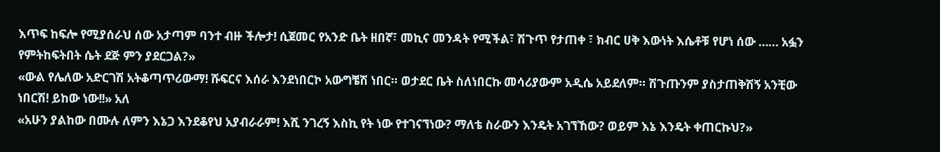እጥፍ ከፍሎ የሚያሰራህ ሰው አታጣም ባንተ ብዙ ችሎታ! ሲጀመር የአንድ ቤት ዘበኛ፣ መኪና መንዳት የሚችል፣ ሽጉጥ የታጠቀ ፣ ክብር ሀቅ እውነት እሴቶቹ የሆነ ሰው …… አፏን የምትከፍትበት ሴት ደጅ ምን ያደርጋል?»
«ውል የሌለው አድርገሽ አትቆጣጥሪውማ! ሹፍርና እሰራ እንደነበርኮ አውግቼሽ ነበር። ወታደር ቤት ስለነበርኩ መሳሪያውም አዲሴ አይደለም። ሽጉጡንም ያስታጠቅሽኝ አንቺው ነበርሽ! ይከው ነው!!» አለ
«አሁን ያልከው በሙሉ ለምን እኔጋ እንደቆየህ አያብራራም! እሺ ንገረኝ እስኪ የት ነው የተገናኘነው? ማለቴ ስራውን እንዴት አገኘኸው? ወይም እኔ እንዴት ቀጠርኩህ?»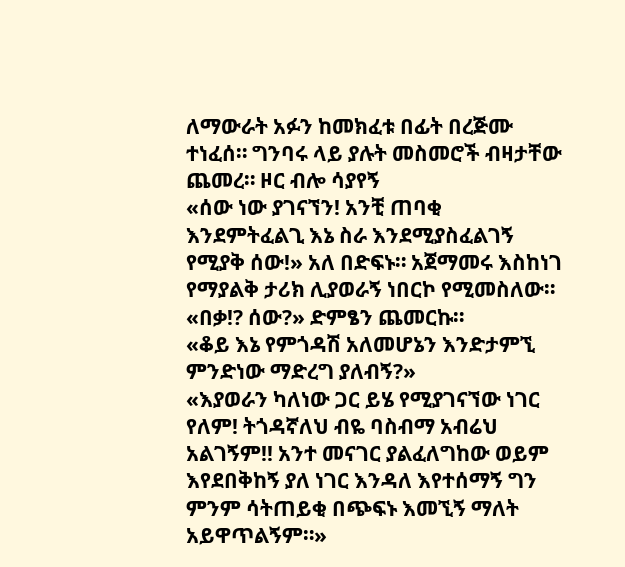ለማውራት አፉን ከመክፈቱ በፊት በረጅሙ ተነፈሰ። ግንባሩ ላይ ያሉት መስመሮች ብዛታቸው ጨመረ። ዞር ብሎ ሳያየኝ
«ሰው ነው ያገናኘን! አንቺ ጠባቂ እንደምትፈልጊ እኔ ስራ እንደሚያስፈልገኝ የሚያቅ ሰው!» አለ በድፍኑ። አጀማመሩ እስከነገ የማያልቅ ታሪክ ሊያወራኝ ነበርኮ የሚመስለው።
«በቃ!? ሰው?» ድምፄን ጨመርኩ።
«ቆይ እኔ የምጎዳሽ አለመሆኔን እንድታምኚ ምንድነው ማድረግ ያለብኝ?»
«እያወራን ካለነው ጋር ይሄ የሚያገናኘው ነገር የለም! ትጎዳኛለህ ብዬ ባስብማ አብሬህ አልገኝም!! አንተ መናገር ያልፈለግከው ወይም እየደበቅከኝ ያለ ነገር እንዳለ እየተሰማኝ ግን ምንም ሳትጠይቂ በጭፍኑ እመኚኝ ማለት አይዋጥልኝም።»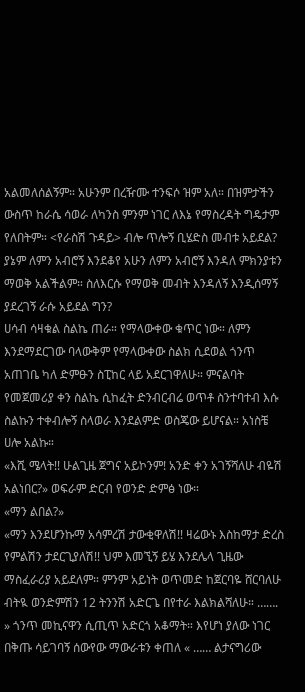አልመለሰልኝም። አሁንም በረዥሙ ተንፍሶ ዝም አለ። በዝምታችን ውስጥ ከራሴ ሳወራ ለካንስ ምንም ነገር ለእኔ የማስረዳት ግዴታም የለበትም። <የራስሽ ጉዳይ> ብሎ ጥሎኝ ቢሄድስ መብቱ አይደል? ያኔም ለምን አብሮኝ እንደቆየ አሁን ለምን አብሮኝ እንዳለ ምክንያቱን ማወቅ አልችልም። ስለእርሱ የማወቅ መብት እንዳለኝ እንዲሰማኝ ያደረገኝ ራሱ አይደል ግን?
ሀሳብ ሳዛቁል ስልኬ ጠራ። የማላውቀው ቁጥር ነው። ለምን እንደማደርገው ባላውቅም የማላውቀው ስልክ ሲደወል ጎንጥ አጠገቤ ካለ ድምፁን ስፒከር ላይ አደርገዋለሁ። ምናልባት የመጀመሪያ ቀን ስልኬ ሲከፈት ድንብርብሬ ወጥቶ ስንተባተብ እሱ ስልኩን ተቀብሎኝ ስላወራ እንደልምድ ወስጄው ይሆናል። አነስቼ ሀሎ አልኩ።
«እሺ ሜላት!! ሁልጊዜ ጀግና አይኮንም! አንድ ቀን አገኝሻለሁ ብዬሽ አልነበር?» ወፍራም ድርብ የወንድ ድምፅ ነው።
«ማን ልበል?»
«ማን እንደሆንኩማ አሳምረሽ ታውቂዋለሽ!! ዛሬውኑ እስከማታ ድረስ የምልሽን ታደርጊያለሽ!! ህም እመኚኝ ይሄ እንደሌላ ጊዜው ማስፈራሪያ አይደለም። ምንም አይነት ወጥመድ ከጀርባዬ ሸርባለሁ ብትዪ ወንድምሽን 12 ትንንሽ አድርጌ በየተራ እልክልሻለሁ። ……. » ጎንጥ መኪናዋን ሲጢጥ አድርጎ አቆማት። እየሆነ ያለው ነገር በቅጡ ሳይገባኝ ሰውየው ማውራቱን ቀጠለ « …… ልታናግሪው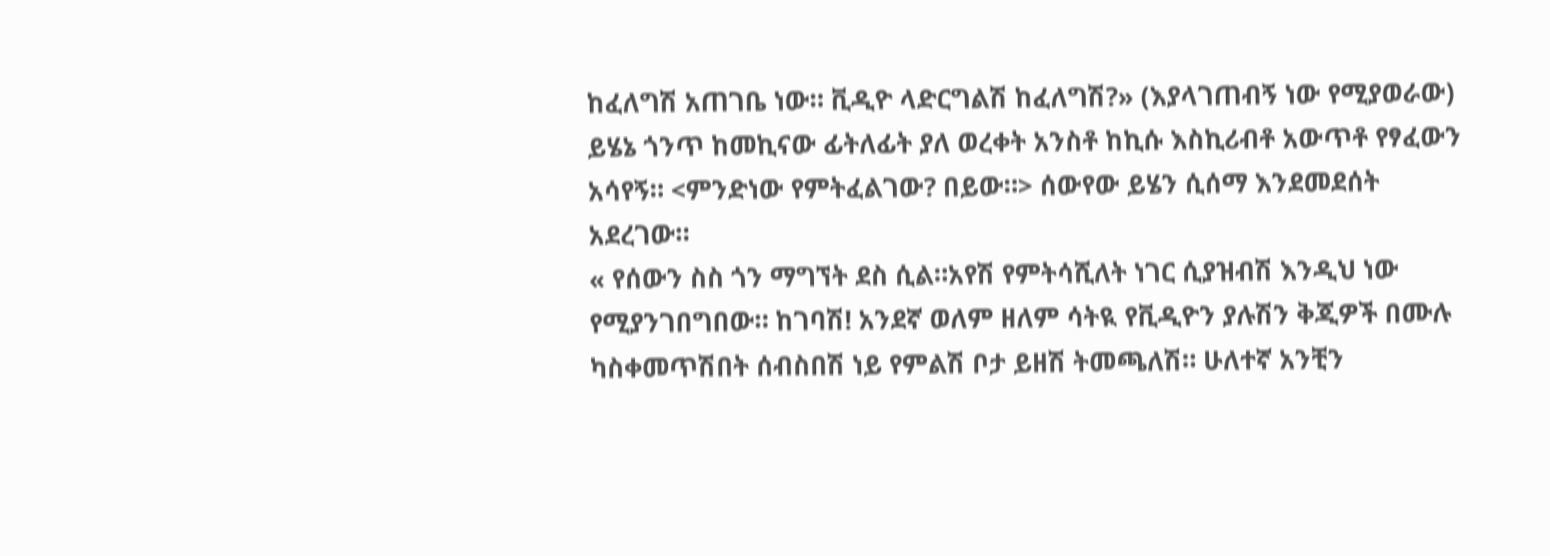ከፈለግሽ አጠገቤ ነው። ቪዲዮ ላድርግልሽ ከፈለግሽ?» (እያላገጠብኝ ነው የሚያወራው) ይሄኔ ጎንጥ ከመኪናው ፊትለፊት ያለ ወረቀት አንስቶ ከኪሱ እስኪሪብቶ አውጥቶ የፃፈውን አሳየኝ። <ምንድነው የምትፈልገው? በይው።> ሰውየው ይሄን ሲሰማ እንደመደሰት አደረገው።
« የሰውን ስስ ጎን ማግኘት ደስ ሲል።አየሽ የምትሳሺለት ነገር ሲያዝብሽ እንዲህ ነው የሚያንገበግበው። ከገባሽ! አንደኛ ወለም ዘለም ሳትዪ የቪዲዮን ያሉሽን ቅጂዎች በሙሉ ካስቀመጥሽበት ሰብስበሽ ነይ የምልሽ ቦታ ይዘሽ ትመጫለሽ። ሁለተኛ አንቺን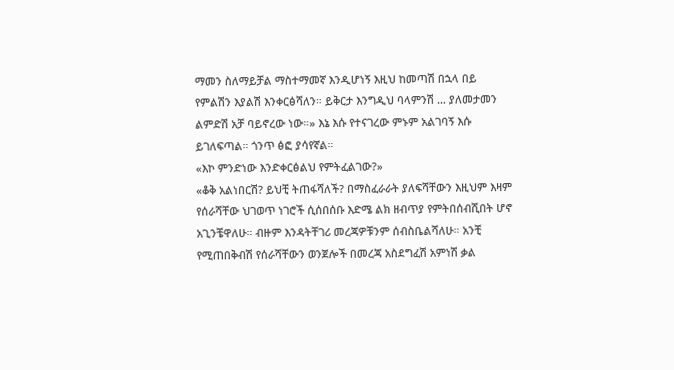ማመን ስለማይቻል ማስተማመኛ እንዲሆነኝ እዚህ ከመጣሽ በኋላ በይ የምልሽን እያልሽ እንቀርፅሻለን። ይቅርታ እንግዲህ ባላምንሽ … ያለመታመን ልምድሽ አቻ ባይኖረው ነው።» እኔ እሱ የተናገረው ምኑም አልገባኝ እሱ ይገለፍጣል። ጎንጥ ፅፎ ያሳየኛል።
«እኮ ምንድነው እንድቀርፅልህ የምትፈልገው?»
«ቆቅ አልነበርሽ? ይህቺ ትጠፋሻለች? በማስፈራራት ያለፍሻቸውን እዚህም እዛም የሰራሻቸው ህገወጥ ነገሮች ሲሰበሰቡ እድሜ ልክ ዘብጥያ የምትበሰብሺበት ሆኖ አጊንቼዋለሁ። ብዙም እንዳትቸገሪ መረጃዎቹንም ሰብስቤልሻለሁ። አንቺ የሚጠበቅብሽ የሰራሻቸውን ወንጀሎች በመረጃ አስደግፈሽ አምነሽ ቃል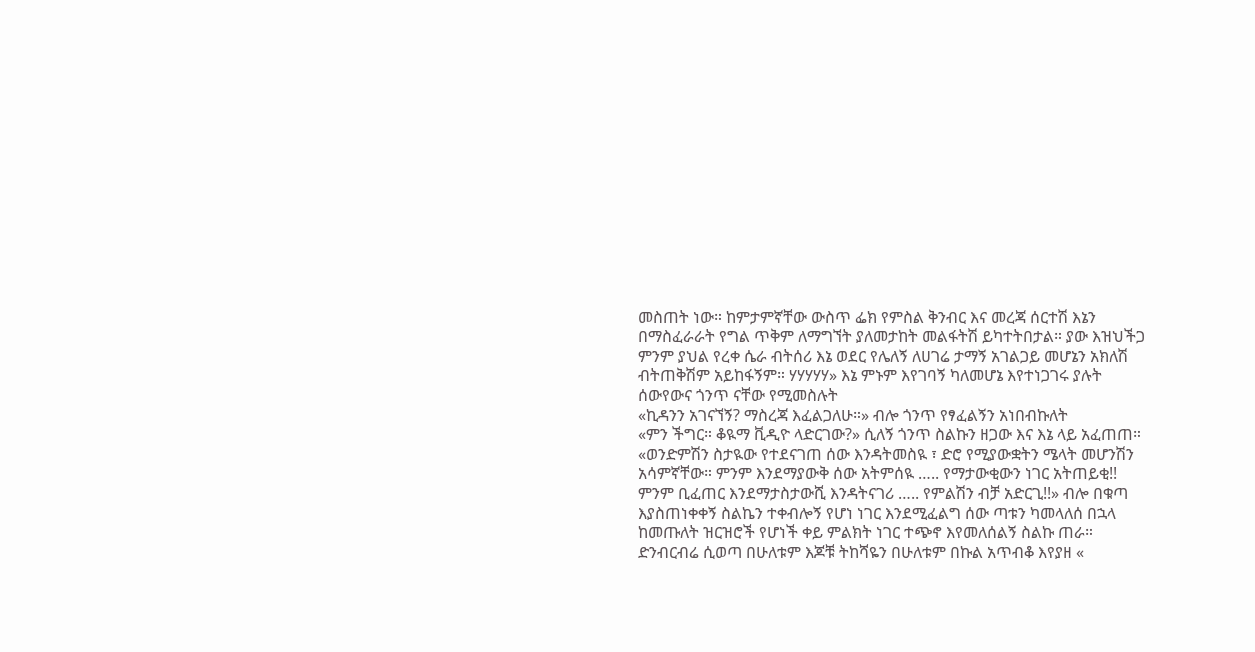መስጠት ነው። ከምታምኛቸው ውስጥ ፌክ የምስል ቅንብር እና መረጃ ሰርተሽ እኔን በማስፈራራት የግል ጥቅም ለማግኘት ያለመታከት መልፋትሽ ይካተትበታል። ያው እዝህችጋ ምንም ያህል የረቀ ሴራ ብትሰሪ እኔ ወደር የሌለኝ ለሀገሬ ታማኝ አገልጋይ መሆኔን አክለሽ ብትጠቅሽም አይከፋኝም። ሃሃሃሃሃ» እኔ ምኑም እየገባኝ ካለመሆኔ እየተነጋገሩ ያሉት ሰውየውና ጎንጥ ናቸው የሚመስሉት
«ኪዳንን አገናኘኝ? ማስረጃ እፈልጋለሁ።» ብሎ ጎንጥ የፃፈልኝን አነበብኩለት
«ምን ችግር። ቆዪማ ቪዲዮ ላድርገው?» ሲለኝ ጎንጥ ስልኩን ዘጋው እና እኔ ላይ አፈጠጠ።
«ወንድምሽን ስታዪው የተደናገጠ ሰው እንዳትመስዪ ፣ ድሮ የሚያውቋትን ሜላት መሆንሽን አሳምኛቸው። ምንም እንደማያውቅ ሰው አትምሰዪ ….. የማታውቂውን ነገር አትጠይቂ!! ምንም ቢፈጠር እንደማታስታውሺ እንዳትናገሪ ….. የምልሽን ብቻ አድርጊ!!» ብሎ በቁጣ እያስጠነቀቀኝ ስልኬን ተቀብሎኝ የሆነ ነገር እንደሚፈልግ ሰው ጣቱን ካመላለሰ በኋላ ከመጡለት ዝርዝሮች የሆነች ቀይ ምልክት ነገር ተጭኖ እየመለሰልኝ ስልኩ ጠራ። ድንብርብሬ ሲወጣ በሁለቱም እጆቹ ትከሻዬን በሁለቱም በኩል አጥብቆ እየያዘ «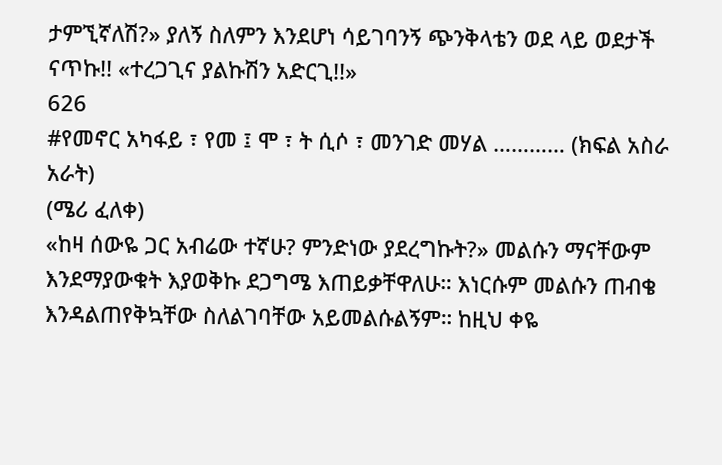ታምኚኛለሽ?» ያለኝ ስለምን እንደሆነ ሳይገባንኝ ጭንቅላቴን ወደ ላይ ወደታች ናጥኩ!! «ተረጋጊና ያልኩሽን አድርጊ!!»
626
#የመኖር አካፋይ ፣ የመ ፤ ሞ ፣ ት ሲሶ ፣ መንገድ መሃል ………… (ክፍል አስራ አራት)
(ሜሪ ፈለቀ)
«ከዛ ሰውዬ ጋር አብሬው ተኛሁ? ምንድነው ያደረግኩት?» መልሱን ማናቸውም እንደማያውቁት እያወቅኩ ደጋግሜ እጠይቃቸዋለሁ። እነርሱም መልሱን ጠብቄ እንዳልጠየቅኳቸው ስለልገባቸው አይመልሱልኝም። ከዚህ ቀዬ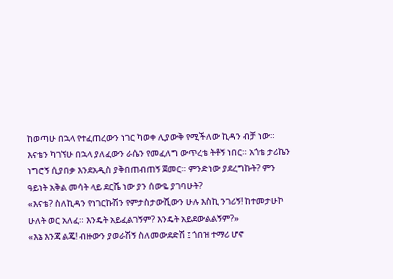ከወጣሁ በኋላ የተፈጠረውን ነገር ካወቀ ሊያውቅ የሚችለው ኪዳን ብቻ ነው።
እናቴን ካገኘሁ በኋላ ያለፈውን ራሴን የመፈለግ ውጥረቴ ትቶኝ ነበር። አጎቴ ታሪኬን ነግሮኝ ሲያበቃ እንደአዲስ ያቅበጠብጠኝ ጀመር። ምንድነው ያደረግኩት? ምን ዓይነት አቅል መሳት ላይ ደርሼ ነው ያን ሰውዬ ያገባሁት?
«እናቴ? ስለኪዳን የነገርኩሽን የምታስታውሺውን ሁሉ እስኪ ንገሪኝ! ከተመታሁኮ ሁለት ወር አለፈ። እንዴት አይፈልገኝም? እንዴት አይደውልልኝም?»
«እኔ እንጃ ልጄ! ብዙውን ያወራሽኝ ስለመውደድሽ ፤ ጎበዝ ተማሪ ሆኖ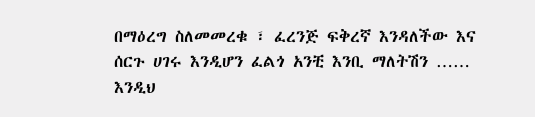በማዕረግ ስለመመረቁ ፣ ፈረንጅ ፍቅረኛ እንዳለችው እና ሰርጉ ሀገሩ እንዲሆን ፈልጎ አንቺ እንቢ ማለትሽን …… እንዲህ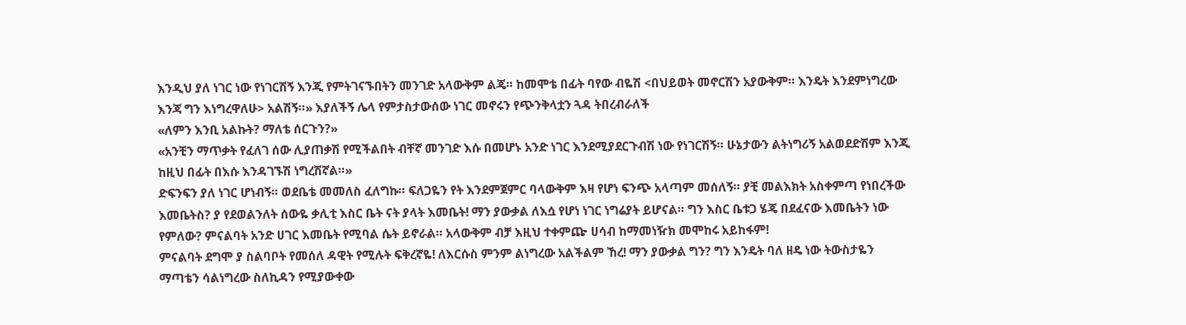እንዲህ ያለ ነገር ነው የነገርሽኝ እንጂ የምትገናኙበትን መንገድ አላውቅም ልጄ። ከመሞቴ በፊት ባየው ብዬሽ <በህይወት መኖርሽን አያውቅም። እንዴት እንደምነግረው እንጃ ግን እነግረዋለሁ> አልሽኝ።» እያለችኝ ሌላ የምታስታውሰው ነገር መኖሩን የጭንቅላቷን ጓዳ ትበረብራለች
«ለምን እንቢ አልኩት? ማለቴ ሰርጉን?»
«አንቺን ማጥቃት የፈለገ ሰው ሊያጠቃሽ የሚችልበት ብቸኛ መንገድ እሱ በመሆኑ አንድ ነገር እንደሚያደርጉብሽ ነው የነገርሽኝ። ሁኔታውን ልትነግሪኝ አልወደድሽም እንጂ ከዚህ በፊት በእሱ እንዳገኙሽ ነግረሽኛል።»
ድፍንፍን ያለ ነገር ሆነብኝ። ወደቤቴ መመለስ ፈለግኩ። ፍለጋዬን የት እንደምጀምር ባላውቅም እዛ የሆነ ፍንጭ አላጣም መሰለኝ። ያቺ መልእክት አስቀምጣ የነበረችው እመቤትስ? ያ የደወልንለት ሰውዬ ቃሊቲ እስር ቤት ናት ያላት እመቤት! ማን ያውቃል ለእሷ የሆነ ነገር ነግሬያት ይሆናል። ግን እስር ቤቱጋ ሄጄ በደፈናው እመቤትን ነው የምለው? ምናልባት አንድ ሀገር እመቤት የሚባል ሴት ይኖራል። አላውቅም ብቻ እዚህ ተቀምጬ ሀሳብ ከማመነዥክ መሞከሩ አይከፋም!
ምናልባት ደግሞ ያ ስልባቦት የመሰለ ዳዊት የሚሉት ፍቅረኛዬ! ለእርሱስ ምንም ልነግረው አልችልም ኸረ! ማን ያውቃል ግን? ግን እንዴት ባለ ዘዴ ነው ትውስታዬን ማጣቴን ሳልነግረው ስለኪዳን የሚያውቀው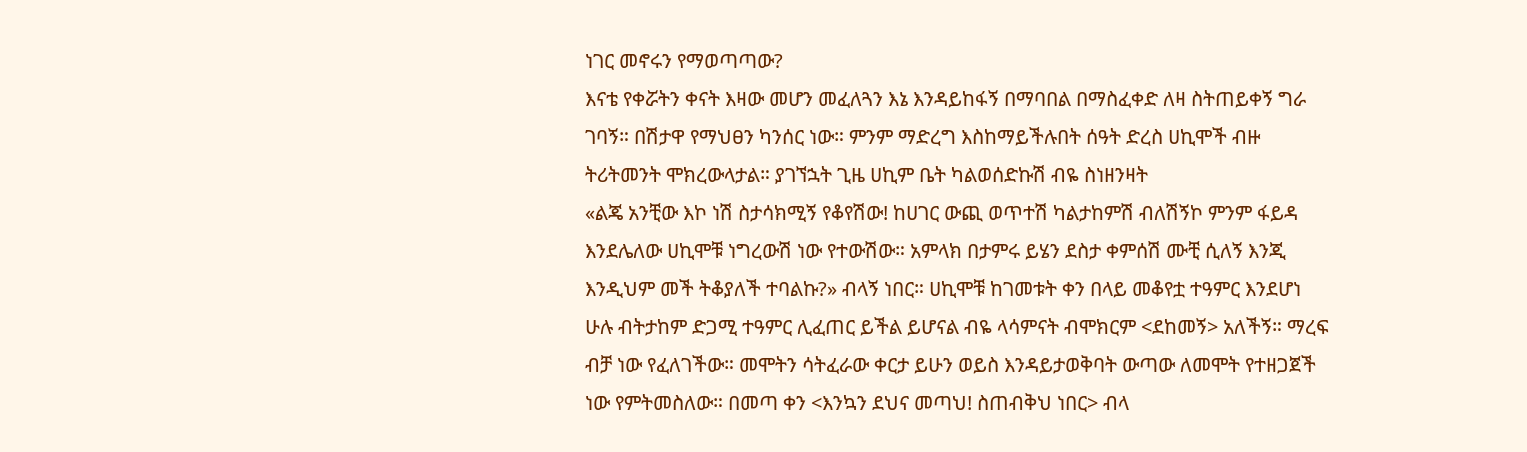ነገር መኖሩን የማወጣጣው?
እናቴ የቀሯትን ቀናት እዛው መሆን መፈለጓን እኔ እንዳይከፋኝ በማባበል በማስፈቀድ ለዛ ስትጠይቀኝ ግራ ገባኝ። በሽታዋ የማህፀን ካንሰር ነው። ምንም ማድረግ እስከማይችሉበት ሰዓት ድረስ ሀኪሞች ብዙ ትሪትመንት ሞክረውላታል። ያገኘኋት ጊዜ ሀኪም ቤት ካልወሰድኩሽ ብዬ ስነዘንዛት
«ልጄ አንቺው እኮ ነሽ ስታሳክሚኝ የቆየሽው! ከሀገር ውጪ ወጥተሽ ካልታከምሽ ብለሽኝኮ ምንም ፋይዳ እንደሌለው ሀኪሞቹ ነግረውሽ ነው የተውሽው። አምላክ በታምሩ ይሄን ደስታ ቀምሰሽ ሙቺ ሲለኝ እንጂ እንዲህም መች ትቆያለች ተባልኩ?» ብላኝ ነበር። ሀኪሞቹ ከገመቱት ቀን በላይ መቆየቷ ተዓምር እንደሆነ ሁሉ ብትታከም ድጋሚ ተዓምር ሊፈጠር ይችል ይሆናል ብዬ ላሳምናት ብሞክርም <ደከመኝ> አለችኝ። ማረፍ ብቻ ነው የፈለገችው። መሞትን ሳትፈራው ቀርታ ይሁን ወይስ እንዳይታወቅባት ውጣው ለመሞት የተዘጋጀች ነው የምትመስለው። በመጣ ቀን <እንኳን ደህና መጣህ! ስጠብቅህ ነበር> ብላ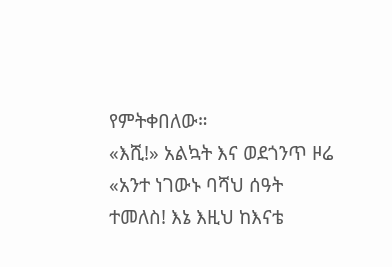የምትቀበለው።
«እሺ!» አልኳት እና ወደጎንጥ ዞሬ «አንተ ነገውኑ ባሻህ ሰዓት ተመለስ! እኔ እዚህ ከእናቴ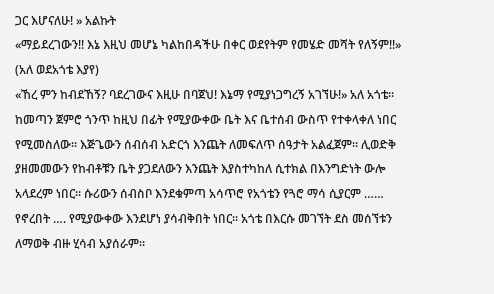ጋር እሆናለሁ! » አልኩት
«ማይደረገውን!! እኔ እዚህ መሆኔ ካልከበዳችሁ በቀር ወደየትም የመሄድ መሻት የለኝም!!» (አለ ወደአጎቴ እያየ)
«ኸረ ምን ከብደኸኝ? ባደረገውና እዚሁ በባጀህ! እኔማ የሚያነጋግረኝ አገኘሁ!» አለ አጎቴ።
ከመጣን ጀምሮ ጎንጥ ከዚህ በፊት የሚያውቀው ቤት እና ቤተሰብ ውስጥ የተቀላቀለ ነበር የሚመስለው። እጅጌውን ሰብሰብ አድርጎ እንጨት ለመፍለጥ ሰዓታት አልፈጀም። ሊወድቅ ያዘመመውን የከብቶቹን ቤት ያጋደለውን እንጨት እያስተካከለ ሲተክል በእንግድነት ውሎ አላደረም ነበር። ሱሪውን ሰብስቦ እንደቁምጣ አሳጥሮ የአጎቴን የጓሮ ማሳ ሲያርም …… የኖረበት …. የሚያውቀው እንደሆነ ያሳብቅበት ነበር። አጎቴ በእርሱ መገኘት ደስ መሰኘቱን ለማወቅ ብዙ ሂሳብ አያሰራም።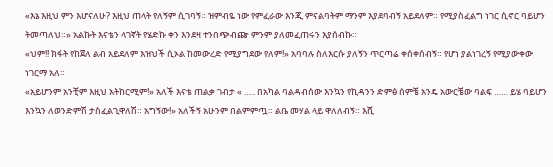«እኔ እዚህ ምን እሆናለሁ? እዚህ ጠላት የለኝም ሲገባኝ። ዝምብዬ ነው የምፈራው እንጂ ምናልባትም ማንም እያደባብኝ አይደለም። የሚያስፈልግ ነገር ሲኖር ባይሆን ትመጣለህ።» አልኩት እናቴን ላገኛት የሄድኩ ቀን እንደዛ ተንበጭብጬ ምንም ያለመፈጠሩን እያሰብኩ።
«ህም!! ክፋት የከጀለ ልብ አይደለም እዝህች ሲኦል ከመውረድ የሚያግደው የለም!» አባባሉ ስለእርሱ ያለኝን ጥርጣሬ ቀሰቀሰብኝ። የሆነ ያልነገረኝ የሚያውቀው ነገርማ አለ።
«አይሆንም አንቺም እዚህ አትከርሚም!» አለች እናቴ ጠልቃ ገብታ « ….. በአካል ባልዳብሰው እንኳን የኪዳንን ድምፅ ሰምቼ አንዴ አውርቼው ባልፍ …… ይሄ ባይሆን እንኳን ለወንድምሽ ታስፈልጊዋለሽ። አግኝው!» አለችኝ አሁንም በልምምጧ። ልቤ መሃል ላይ ዋለለብኝ። እሺ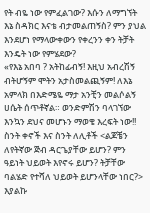የት ብዬ ነው የምፈልገው? እሱን ለማግኘት እኔ ስዳክር እናቴ ብታመልጠኝስ? ምን ያህል እንደሆነ የማላውቀውን የቀረንን ቀን ትቻት እንዴት ነው የምሄደው?
«የእኔ አበባ ? አትከፊብኝ! እዚህ አብረሽኝ ብትሆኝም ሞትን አታስመልጪኝም! ለእኔ አምላክ በእድሜዬ ማታ አንቺን መልሶልኝ ሀሴት ሰጥቶኛል። ወንድምሽን ባላገኘው እንኳን ደህና መሆኑን ማወቄ እረፍት ነው!! ስንት ቀኖች እና ስንት ለሊቶች <ልጆቼን ለየትኛው ጅብ ዳርጌያቸው ይሆን? ምን ዓይነት ህይወት እየኖሩ ይሆን? ትቻቸው ባልሄድ የተሻለ ህይወት ይሆንላቸው ነበር?> እያልኩ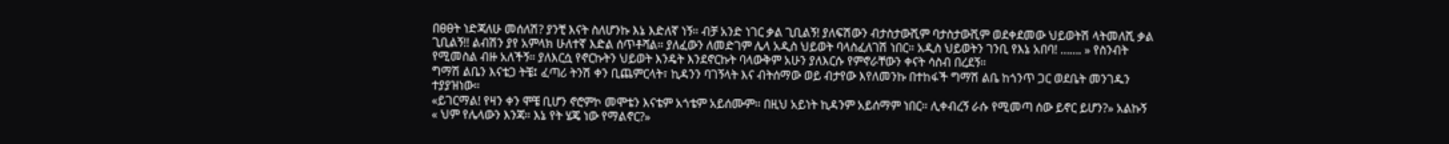በፀፀት ነድጃለሁ መሰለሽ? ያንቺ እናት ስለሆንኩ እኔ እድለኛ ነኝ። ብቻ አንድ ነገር ቃል ጊቢልኝ! ያለፍሽውን ብታስታውሺም ባታስታውሺም ወደቀደመው ህይወትሽ ላትመለሺ ቃል ጊቢልኝ!! ልብሽን ያየ አምላክ ሁለተኛ እድል ሰጥቶሻል። ያለፈውን ለመድገም ሌላ አዲስ ህይወት ባላስፈለገሽ ነበር። አዲስ ህይወትን ገንቢ የእኔ አበባ! ……. » የስንብት የሚመስል ብዙ አለችኝ። ያለእርሷ የኖርኩትን ህይወት እንዴት እንደኖርኩት ባላውቅም አሁን ያለእርሱ የምኖራቸውን ቀናት ሳስብ በረደኝ።
ግማሽ ልቤን እናቴጋ ትቼ፤ ፈጣሪ ትንሽ ቀን ቢጨምርላት፣ ኪዳንን ባገኝላት እና ብትሰማው ወይ ብታየው እየለመንኩ በተከፋች ግማሽ ልቤ ከጎንጥ ጋር ወደቤት መንገዱን ተያያዝነው።
«ይገርማል! የዛን ቀን ሞቼ ቢሆን ኖሮምኮ መሞቴን እናቴም አጎቴም አይሰሙም። በዚህ አይነት ኪዳንም አይሰማም ነበር። ሊቀብረኝ ራሱ የሚመጣ ሰው ይኖር ይሆን?» አልኩኝ
« ህም የሌላውን እንጃ። እኔ የት ሄጄ ነው የማልኖር?»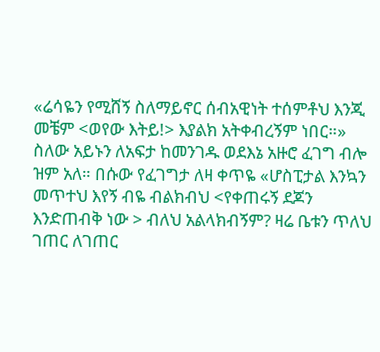«ሬሳዬን የሚሸኝ ስለማይኖር ሰብአዊነት ተሰምቶህ እንጂ መቼም <ወየው እትይ!> እያልክ አትቀብረኝም ነበር።» ስለው አይኑን ለአፍታ ከመንገዱ ወደእኔ አዙሮ ፈገግ ብሎ ዝም አለ። በሱው የፈገግታ ለዛ ቀጥዬ «ሆስፒታል እንኳን መጥተህ እየኝ ብዬ ብልክብህ <የቀጠሩኝ ደጆን እንድጠብቅ ነው > ብለህ አልላክብኝም? ዛሬ ቤቱን ጥለህ ገጠር ለገጠር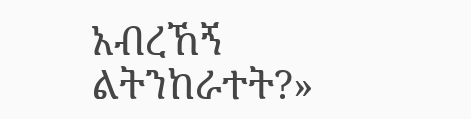አብረኸኝ ልትንከራተት?»